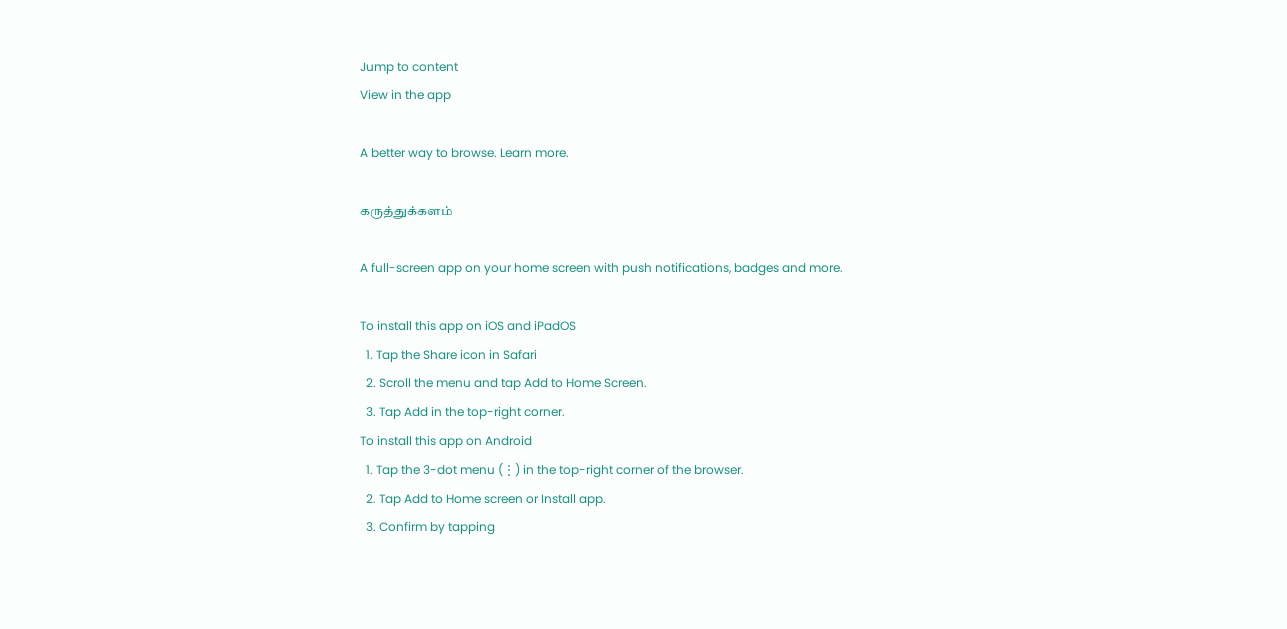Jump to content
View in the app

A better way to browse. Learn more.

கருத்துக்களம்

A full-screen app on your home screen with push notifications, badges and more.

To install this app on iOS and iPadOS
  1. Tap the Share icon in Safari
  2. Scroll the menu and tap Add to Home Screen.
  3. Tap Add in the top-right corner.
To install this app on Android
  1. Tap the 3-dot menu (⋮) in the top-right corner of the browser.
  2. Tap Add to Home screen or Install app.
  3. Confirm by tapping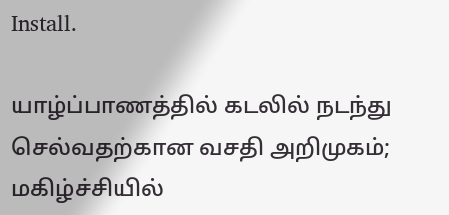Install.

யாழ்ப்பாணத்தில் கடலில் நடந்து செல்வதற்கான வசதி அறிமுகம்; மகிழ்ச்சியில்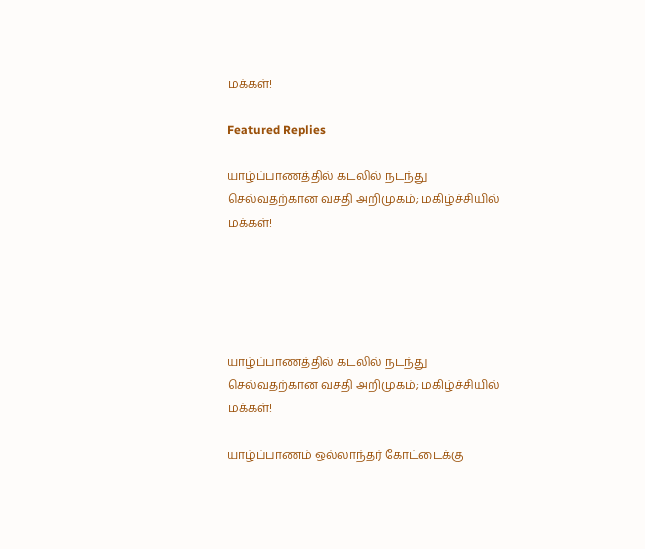மக்கள்!

Featured Replies

யாழ்ப்பாணத்தில் கடலில் நடந்து செல்வதற்கான வசதி அறிமுகம்; மகிழ்ச்சியில் மக்கள்!





யாழ்ப்பாணத்தில் கடலில் நடந்து செல்வதற்கான வசதி அறிமுகம்; மகிழ்ச்சியில் மக்கள்!

யாழ்ப்பாணம் ஒல்லாந்தர் கோட்டைக்கு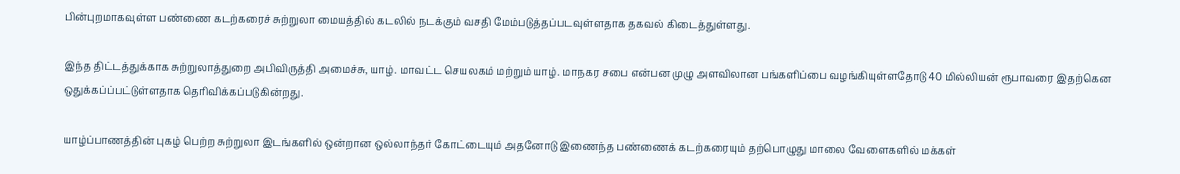பின்புறமாகவுள்ள பண்ணை கடற்கரைச் சுற்றுலா மையத்தில் கடலில் நடக்கும் வசதி மேம்படுத்தப்படவுள்ளதாக தகவல் கிடைத்துள்ளது.

இந்த திட்டத்துக்காக சுற்றுலாத்துறை அபிவிருத்தி அமைச்சு, யாழ். மாவட்ட செயலகம் மற்றும் யாழ். மாநகர சபை என்பன முழு அளவிலான பங்களிப்பை வழங்கியுள்ளதோடு 40 மில்லியன் ரூபாவரை இதற்கென ஒதுக்கப்ப்பட்டுள்ளதாக தெரிவிக்கப்படுகின்றது.

யாழ்ப்பாணத்தின் புகழ் பெற்ற சுற்றுலா இடங்களில் ஒன்றான ஒல்லாந்தர் கோட்டையும் அதனோடு இணைந்த பண்ணைக் கடற்கரையும் தற்பொழுது மாலை வேளைகளில் மக்கள்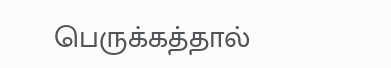பெருக்கத்தால்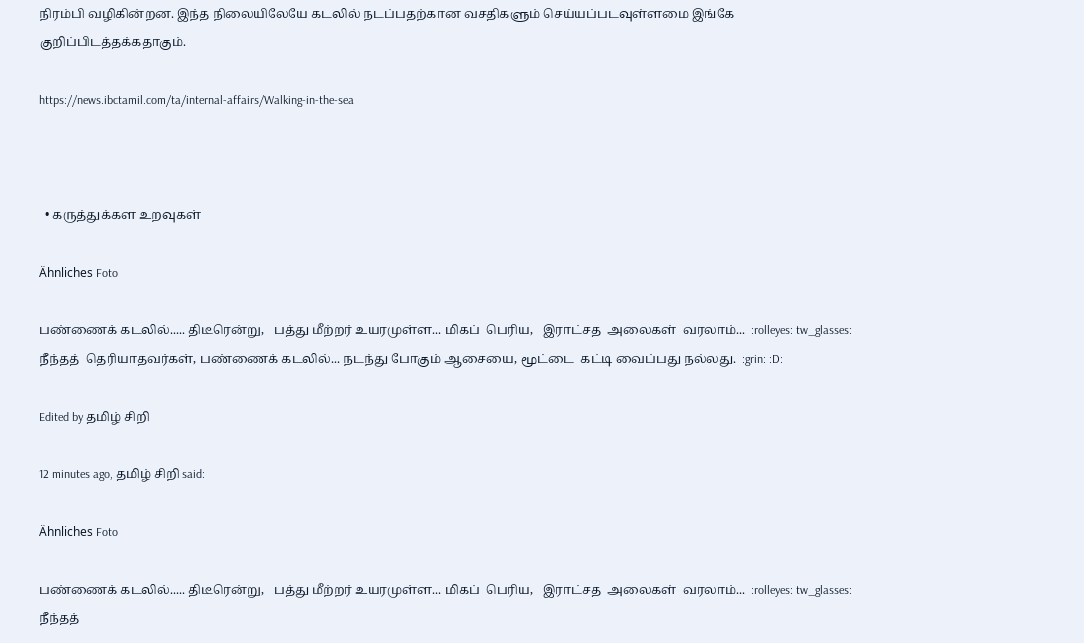நிரம்பி வழிகின்றன. இந்த நிலையிலேயே கடலில் நடப்பதற்கான வசதிகளும் செய்யப்படவுள்ளமை இங்கே குறிப்பிடத்தக்கதாகும்.

https://news.ibctamil.com/ta/internal-affairs/Walking-in-the-sea



  • கருத்துக்கள உறவுகள்

Ähnliches Foto

பண்ணைக் கடலில்..... திடீரென்று,   பத்து மீற்றர் உயரமுள்ள... மிகப்  பெரிய,   இராட்சத  அலைகள்  வரலாம்...  :rolleyes: tw_glasses:
நீந்தத்  தெரியாதவர்கள், பண்ணைக் கடலில்... நடந்து போகும் ஆசையை, மூட்டை  கட்டி வைப்பது நல்லது.  :grin: :D:

Edited by தமிழ் சிறி

12 minutes ago, தமிழ் சிறி said:

Ähnliches Foto

பண்ணைக் கடலில்..... திடீரென்று,   பத்து மீற்றர் உயரமுள்ள... மிகப்  பெரிய,   இராட்சத  அலைகள்  வரலாம்...  :rolleyes: tw_glasses:
நீந்தத்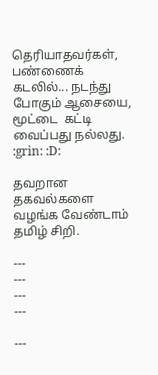தெரியாதவர்கள், பண்ணைக் கடலில்... நடந்து போகும் ஆசையை, மூட்டை  கட்டி வைப்பது நல்லது.  :grin: :D:

தவறான தகவல்களை வழங்க வேண்டாம் தமிழ் சிறி.

---
---
---
---

---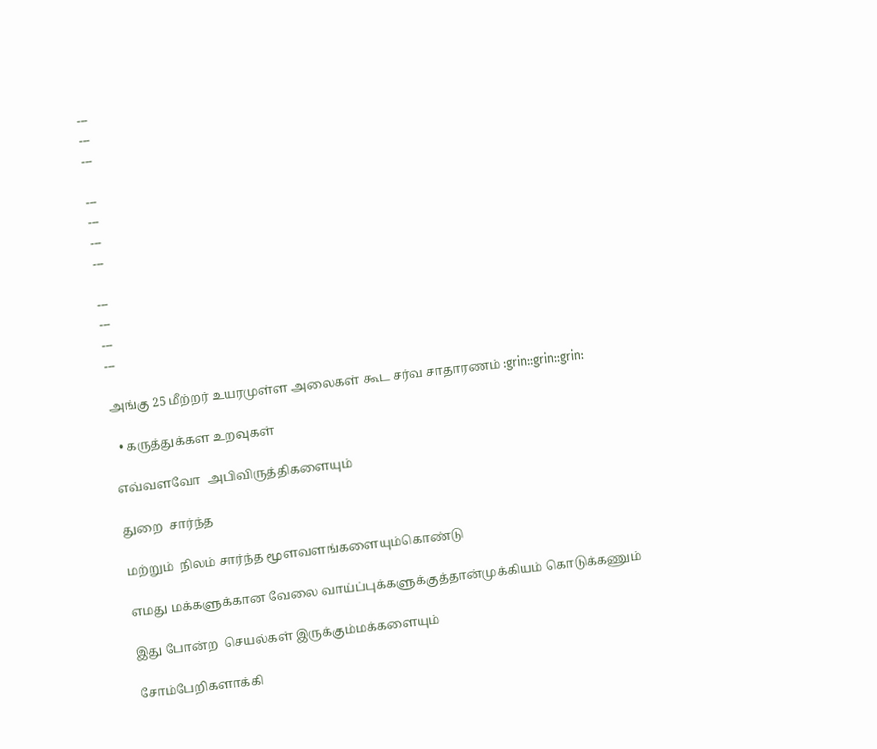---
---
---

---
---
---
---

---
---
---
---

அங்கு 25 மீற்றர் உயரமுள்ள அலைகள் கூட சர்வ சாதாரணம் :grin::grin::grin:

  • கருத்துக்கள உறவுகள்

எவ்வளவோ  அபிவிருத்திகளையும்

துறை  சார்ந்த

மற்றும்  நிலம் சார்ந்த மூளவளங்களையும்கொண்டு

எமது மக்களுக்கான வேலை வாய்ப்புக்களுக்குத்தான்முக்கியம் கொடுக்கணும்

இது போன்ற  செயல்கள் இருக்கும்மக்களையும்

சோம்பேறிகளாக்கி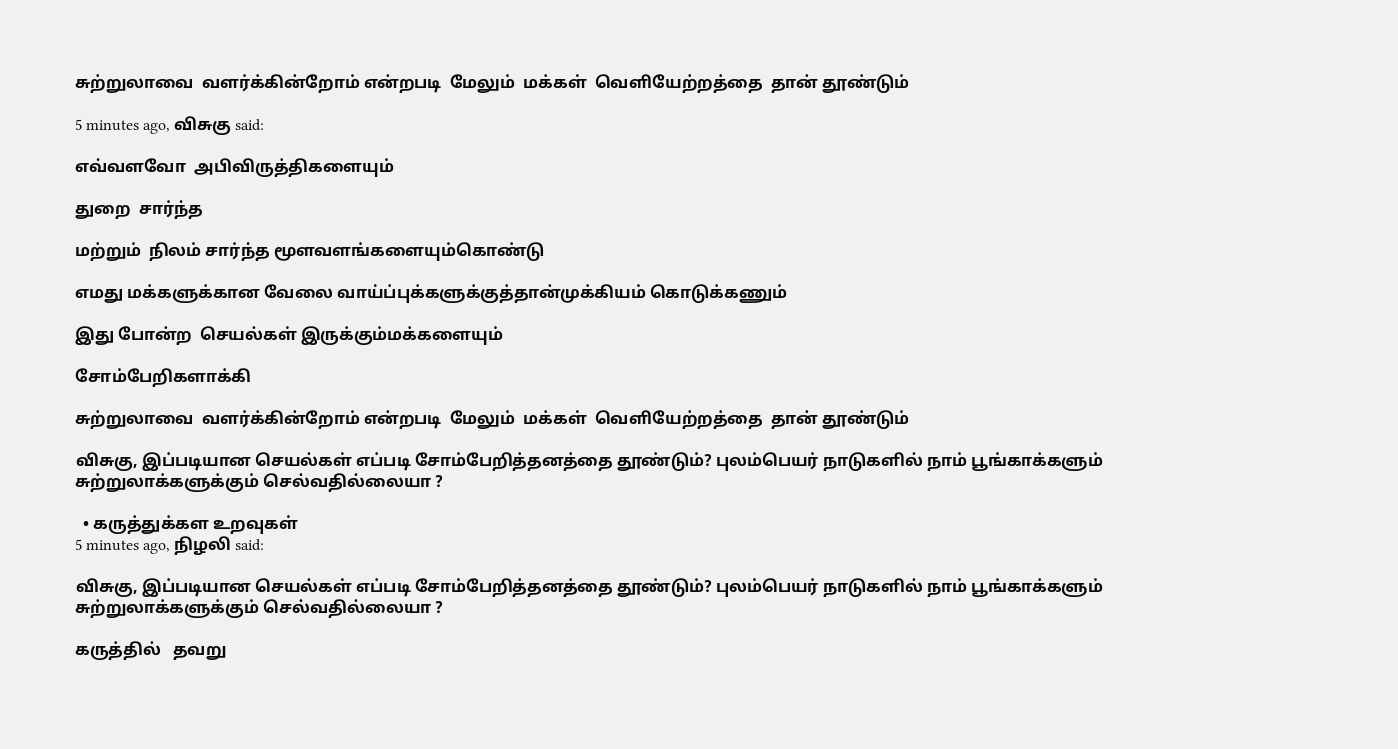சுற்றுலாவை  வளர்க்கின்றோம் என்றபடி  மேலும்  மக்கள்  வெளியேற்றத்தை  தான் தூண்டும்

5 minutes ago, விசுகு said:

எவ்வளவோ  அபிவிருத்திகளையும்

துறை  சார்ந்த

மற்றும்  நிலம் சார்ந்த மூளவளங்களையும்கொண்டு

எமது மக்களுக்கான வேலை வாய்ப்புக்களுக்குத்தான்முக்கியம் கொடுக்கணும்

இது போன்ற  செயல்கள் இருக்கும்மக்களையும்

சோம்பேறிகளாக்கி

சுற்றுலாவை  வளர்க்கின்றோம் என்றபடி  மேலும்  மக்கள்  வெளியேற்றத்தை  தான் தூண்டும்

விசுகு, இப்படியான செயல்கள் எப்படி சோம்பேறித்தனத்தை தூண்டும்? புலம்பெயர் நாடுகளில் நாம் பூங்காக்களும் சுற்றுலாக்களுக்கும் செல்வதில்லையா ?

  • கருத்துக்கள உறவுகள்
5 minutes ago, நிழலி said:

விசுகு, இப்படியான செயல்கள் எப்படி சோம்பேறித்தனத்தை தூண்டும்? புலம்பெயர் நாடுகளில் நாம் பூங்காக்களும் சுற்றுலாக்களுக்கும் செல்வதில்லையா ?

கருத்தில்   தவறு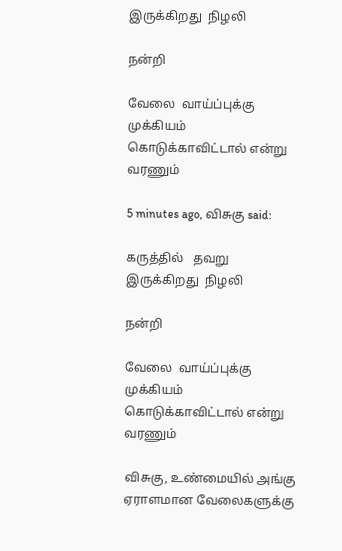இருக்கிறது  நிழலி

நன்றி

வேலை  வாய்ப்புக்கு  முக்கியம்  கொடுக்காவிட்டால் என்று வரணும்

5 minutes ago, விசுகு said:

கருத்தில்   தவறு  இருக்கிறது  நிழலி

நன்றி

வேலை  வாய்ப்புக்கு  முக்கியம்  கொடுக்காவிட்டால் என்று வரணும்

விசுகு, உண்மையில் அங்கு ஏராளமான வேலைகளுக்கு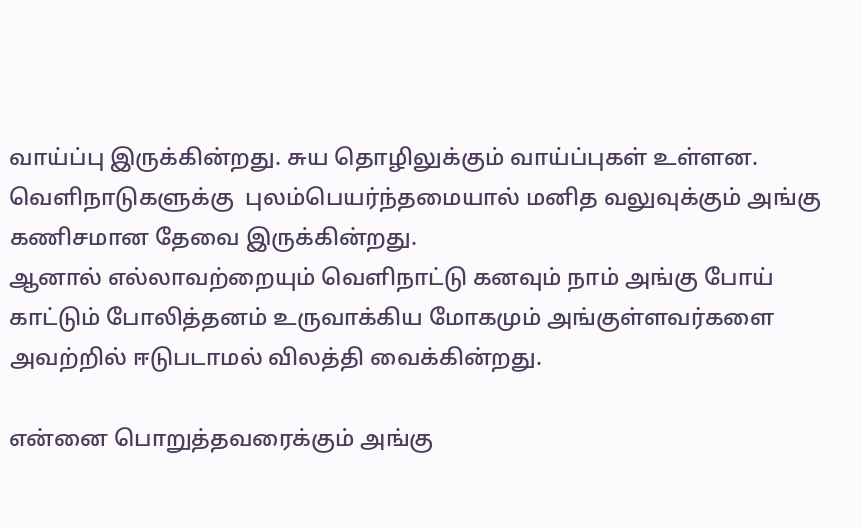வாய்ப்பு இருக்கின்றது. சுய தொழிலுக்கும் வாய்ப்புகள் உள்ளன. வெளிநாடுகளுக்கு  புலம்பெயர்ந்தமையால் மனித வலுவுக்கும் அங்கு கணிசமான தேவை இருக்கின்றது.
ஆனால் எல்லாவற்றையும் வெளிநாட்டு கனவும் நாம் அங்கு போய் காட்டும் போலித்தனம் உருவாக்கிய மோகமும் அங்குள்ளவர்களை அவற்றில் ஈடுபடாமல் விலத்தி வைக்கின்றது.

என்னை பொறுத்தவரைக்கும் அங்கு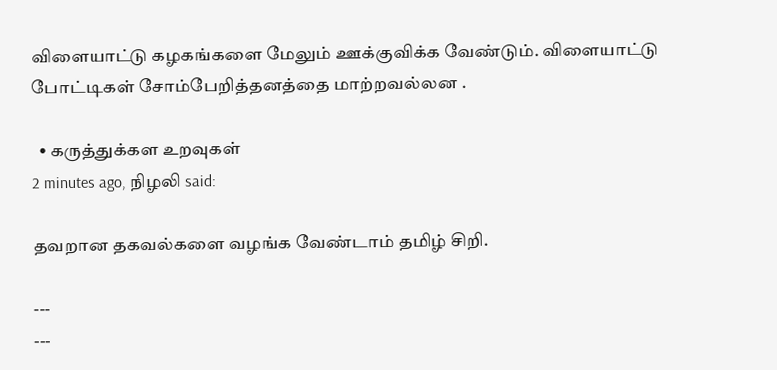விளையாட்டு கழகங்களை மேலும் ஊக்குவிக்க வேண்டும். விளையாட்டு போட்டிகள் சோம்பேறித்தனத்தை மாற்றவல்லன .

  • கருத்துக்கள உறவுகள்
2 minutes ago, நிழலி said:

தவறான தகவல்களை வழங்க வேண்டாம் தமிழ் சிறி.

---
---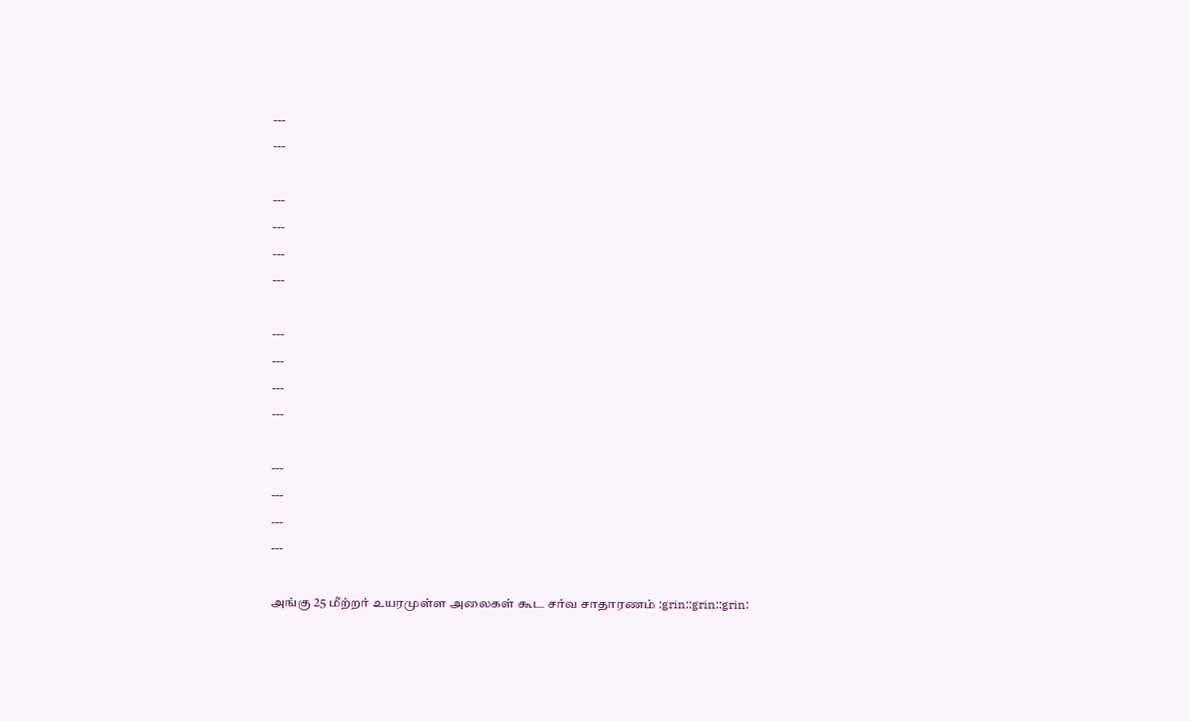---
---

---
---
---
---

---
---
---
---

---
---
---
---

அங்கு 25 மீற்றர் உயரமுள்ள அலைகள் கூட சர்வ சாதாரணம் :grin::grin::grin: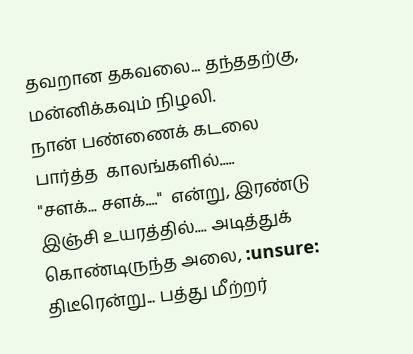தவறான தகவலை... தந்ததற்கு,  மன்னிக்கவும் நிழலி.
நான் பண்ணைக் கடலை  பார்த்த  காலங்களில்.....
"சளக்... சளக்...."  என்று, இரண்டு இஞ்சி உயரத்தில்.... அடித்துக் கொண்டிருந்த அலை, :unsure:
திடீரென்று... பத்து மீற்றர்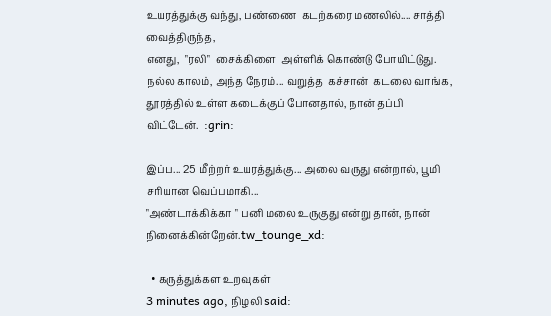உயரத்துக்கு வந்து, பண்ணை  கடற்கரை மணலில்.... சாத்தி வைத்திருந்த,
எனது,  "ரலி"  சைக்கிளை  அள்ளிக் கொண்டு போயிட்டுது.
நல்ல காலம், அந்த நேரம்... வறுத்த  கச்சான்  கடலை வாங்க,
தூரத்தில் உள்ள கடைக்குப் போனதால், நான் தப்பி விட்டேன்.  :grin:

இப்ப... 25 மீற்றர் உயரத்துக்கு... அலை வருது என்றால், பூமி சரியான வெப்பமாகி...
"அண்டாக்கிக்கா " பனி மலை உருகுது என்று தான், நான் நினைக்கின்றேன்.tw_tounge_xd:

  • கருத்துக்கள உறவுகள்
3 minutes ago, நிழலி said: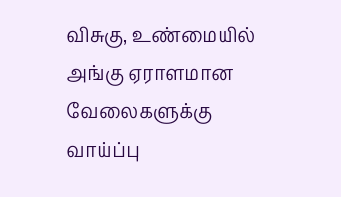விசுகு, உண்மையில் அங்கு ஏராளமான வேலைகளுக்கு வாய்ப்பு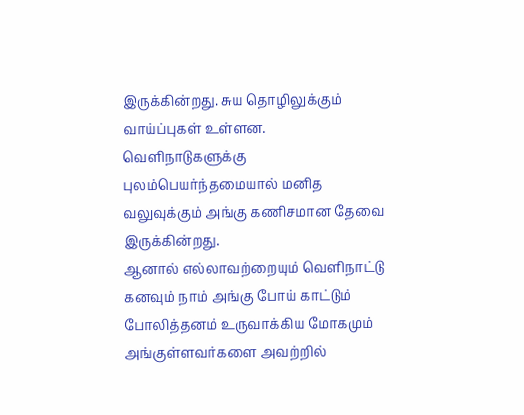இருக்கின்றது. சுய தொழிலுக்கும் வாய்ப்புகள் உள்ளன. வெளிநாடுகளுக்கு  புலம்பெயர்ந்தமையால் மனித வலுவுக்கும் அங்கு கணிசமான தேவை இருக்கின்றது.
ஆனால் எல்லாவற்றையும் வெளிநாட்டு கனவும் நாம் அங்கு போய் காட்டும் போலித்தனம் உருவாக்கிய மோகமும் அங்குள்ளவர்களை அவற்றில்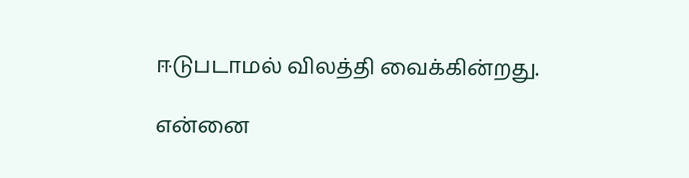ஈடுபடாமல் விலத்தி வைக்கின்றது.

என்னை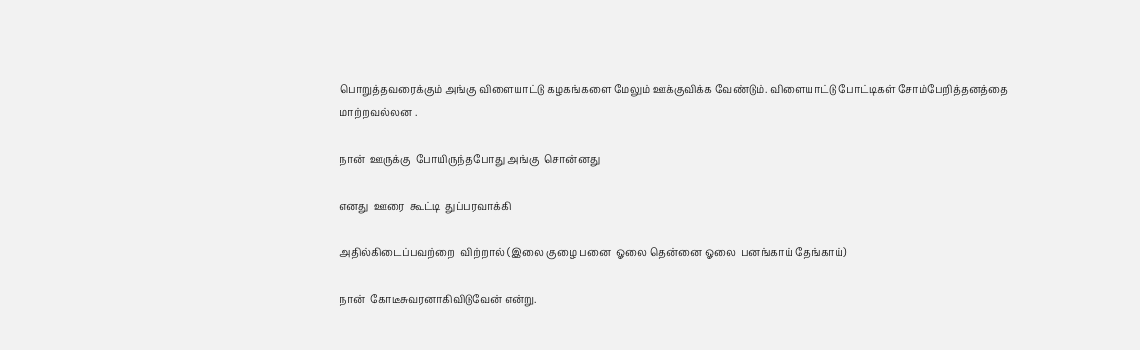பொறுத்தவரைக்கும் அங்கு விளையாட்டு கழகங்களை மேலும் ஊக்குவிக்க வேண்டும். விளையாட்டு போட்டிகள் சோம்பேறித்தனத்தை மாற்றவல்லன .

நான்  ஊருக்கு  போயிருந்தபோது அங்கு  சொன்னது

எனது  ஊரை  கூட்டி  துப்பரவாக்கி

அதில்கிடைப்பவற்றை  விற்றால் (இலை குழை பனை  ஓலை தென்னை ஓலை  பனங்காய் தேங்காய்)

நான்  கோடீசுவரனாகிவிடுவேன் என்று.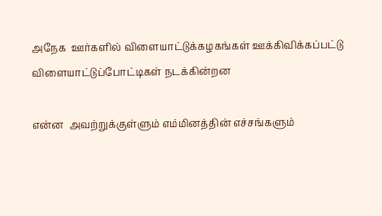அநேக  ஊர்களில் விளையாட்டுக்கழகங்கள் ஊக்கிவிக்கப்பட்டு விளையாட்டுப்போட்டிகள் நடக்கின்றன

என்ன  அவற்றுக்குள்ளும் எம்மினத்தின் எச்சங்களும்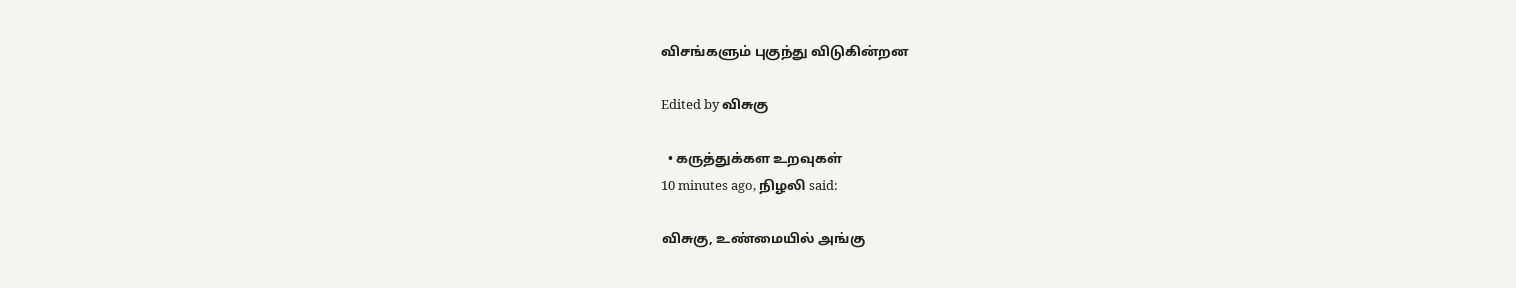விசங்களும் புகுந்து விடுகின்றன

Edited by விசுகு

  • கருத்துக்கள உறவுகள்
10 minutes ago, நிழலி said:

விசுகு, உண்மையில் அங்கு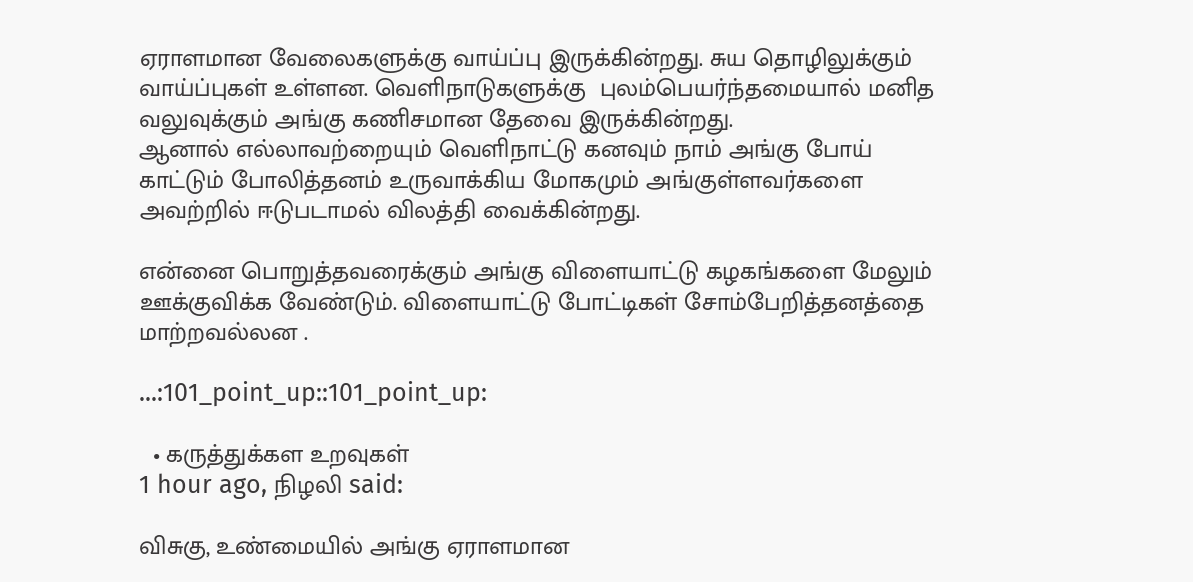ஏராளமான வேலைகளுக்கு வாய்ப்பு இருக்கின்றது. சுய தொழிலுக்கும் வாய்ப்புகள் உள்ளன. வெளிநாடுகளுக்கு  புலம்பெயர்ந்தமையால் மனித வலுவுக்கும் அங்கு கணிசமான தேவை இருக்கின்றது.
ஆனால் எல்லாவற்றையும் வெளிநாட்டு கனவும் நாம் அங்கு போய் காட்டும் போலித்தனம் உருவாக்கிய மோகமும் அங்குள்ளவர்களை அவற்றில் ஈடுபடாமல் விலத்தி வைக்கின்றது.

என்னை பொறுத்தவரைக்கும் அங்கு விளையாட்டு கழகங்களை மேலும் ஊக்குவிக்க வேண்டும். விளையாட்டு போட்டிகள் சோம்பேறித்தனத்தை மாற்றவல்லன .

...:101_point_up::101_point_up:

  • கருத்துக்கள உறவுகள்
1 hour ago, நிழலி said:

விசுகு, உண்மையில் அங்கு ஏராளமான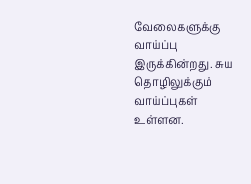வேலைகளுக்கு வாய்ப்பு இருக்கின்றது. சுய தொழிலுக்கும் வாய்ப்புகள் உள்ளன.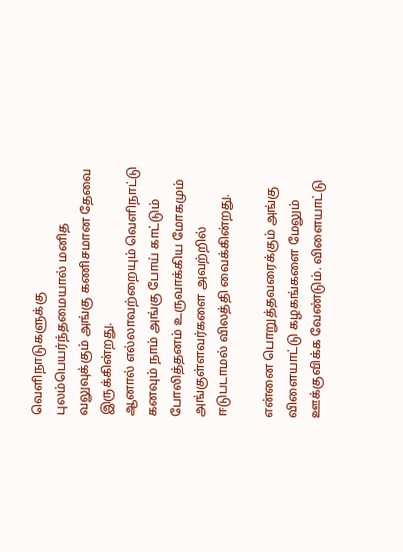வெளிநாடுகளுக்கு  புலம்பெயர்ந்தமையால் மனித வலுவுக்கும் அங்கு கணிசமான தேவை இருக்கின்றது.
ஆனால் எல்லாவற்றையும் வெளிநாட்டு கனவும் நாம் அங்கு போய் காட்டும் போலித்தனம் உருவாக்கிய மோகமும் அங்குள்ளவர்களை அவற்றில் ஈடுபடாமல் விலத்தி வைக்கின்றது.

என்னை பொறுத்தவரைக்கும் அங்கு விளையாட்டு கழகங்களை மேலும் ஊக்குவிக்க வேண்டும். விளையாட்டு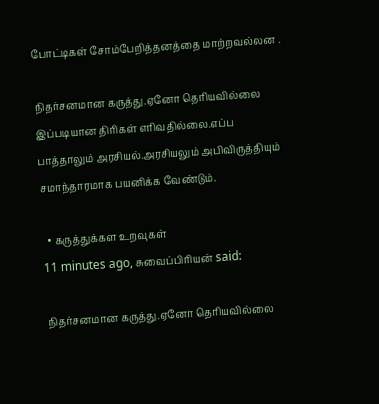போட்டிகள் சோம்பேறித்தனத்தை மாற்றவல்லன .

நிதர்சனமான கருத்து.ஏனோ தெரியவில்லை இப்படியான திரிகள் எரிவதில்லை.எப்ப பாத்தாலும் அரசியல்.அரசியலும் அபிவிருத்தியும் சமாந்தாரமாக பயனிக்க வேண்டும்.

  • கருத்துக்கள உறவுகள்
11 minutes ago, சுவைப்பிரியன் said:

நிதர்சனமான கருத்து.ஏனோ தெரியவில்லை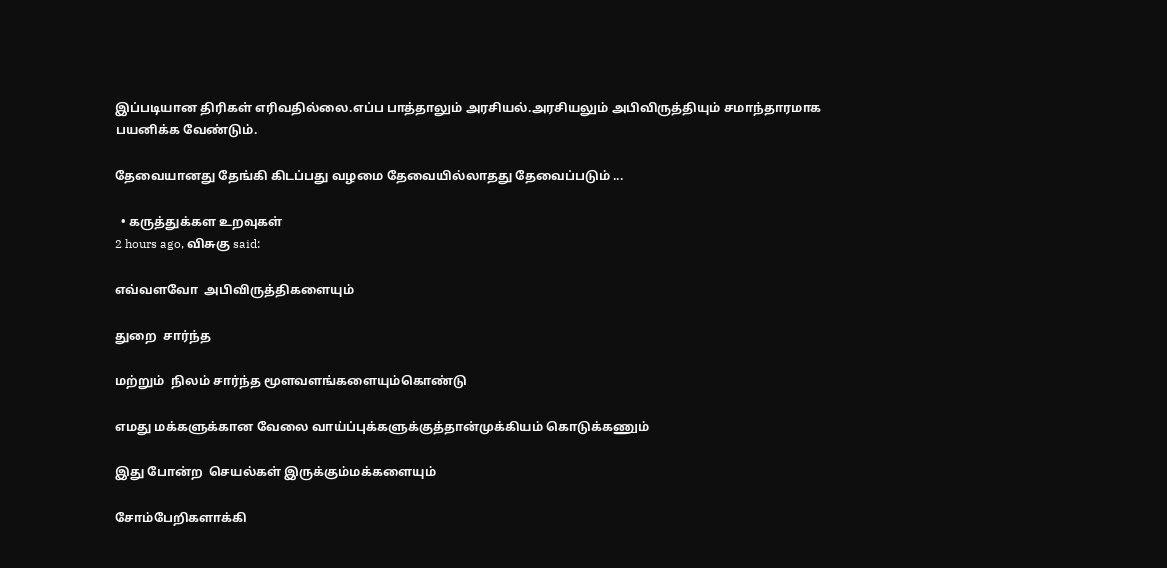இப்படியான திரிகள் எரிவதில்லை.எப்ப பாத்தாலும் அரசியல்.அரசியலும் அபிவிருத்தியும் சமாந்தாரமாக பயனிக்க வேண்டும்.

தேவையானது தேங்கி கிடப்பது வழமை தேவையில்லாதது தேவைப்படும் ...

  • கருத்துக்கள உறவுகள்
2 hours ago, விசுகு said:

எவ்வளவோ  அபிவிருத்திகளையும்

துறை  சார்ந்த

மற்றும்  நிலம் சார்ந்த மூளவளங்களையும்கொண்டு

எமது மக்களுக்கான வேலை வாய்ப்புக்களுக்குத்தான்முக்கியம் கொடுக்கணும்

இது போன்ற  செயல்கள் இருக்கும்மக்களையும்

சோம்பேறிகளாக்கி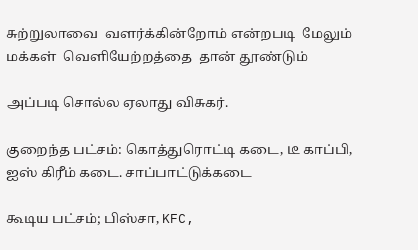சுற்றுலாவை  வளர்க்கின்றோம் என்றபடி  மேலும்  மக்கள்  வெளியேற்றத்தை  தான் தூண்டும்

அப்படி சொல்ல ஏலாது விசுகர்.

குறைந்த பட்சம்: கொத்துரொட்டி கடை, டீ காப்பி, ஐஸ் கிரீம் கடை. சாப்பாட்டுக்கடை

கூடிய பட்சம்; பிஸ்சா, KFC,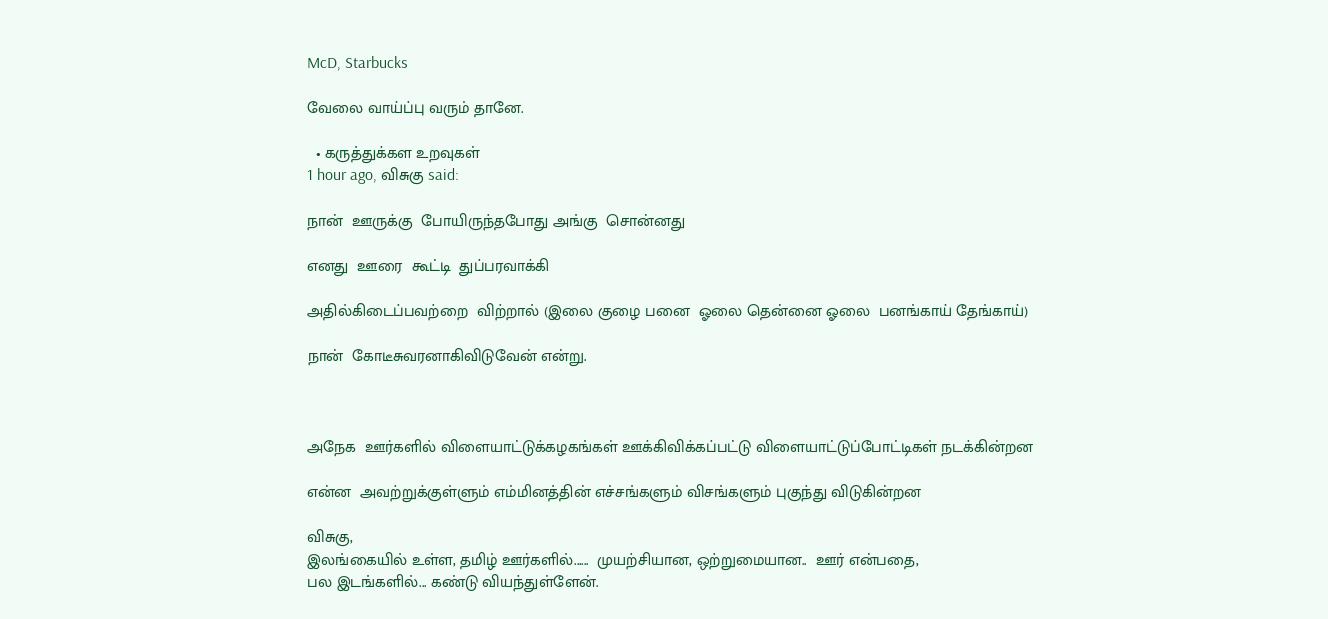McD, Starbucks

வேலை வாய்ப்பு வரும் தானே.

  • கருத்துக்கள உறவுகள்
1 hour ago, விசுகு said:

நான்  ஊருக்கு  போயிருந்தபோது அங்கு  சொன்னது

எனது  ஊரை  கூட்டி  துப்பரவாக்கி

அதில்கிடைப்பவற்றை  விற்றால் (இலை குழை பனை  ஓலை தென்னை ஓலை  பனங்காய் தேங்காய்)

நான்  கோடீசுவரனாகிவிடுவேன் என்று.



அநேக  ஊர்களில் விளையாட்டுக்கழகங்கள் ஊக்கிவிக்கப்பட்டு விளையாட்டுப்போட்டிகள் நடக்கின்றன

என்ன  அவற்றுக்குள்ளும் எம்மினத்தின் எச்சங்களும் விசங்களும் புகுந்து விடுகின்றன

விசுகு,
இலங்கையில் உள்ள, தமிழ் ஊர்களில்......  முயற்சியான, ஒற்றுமையான..  ஊர் என்பதை,
பல இடங்களில்... கண்டு வியந்துள்ளேன்.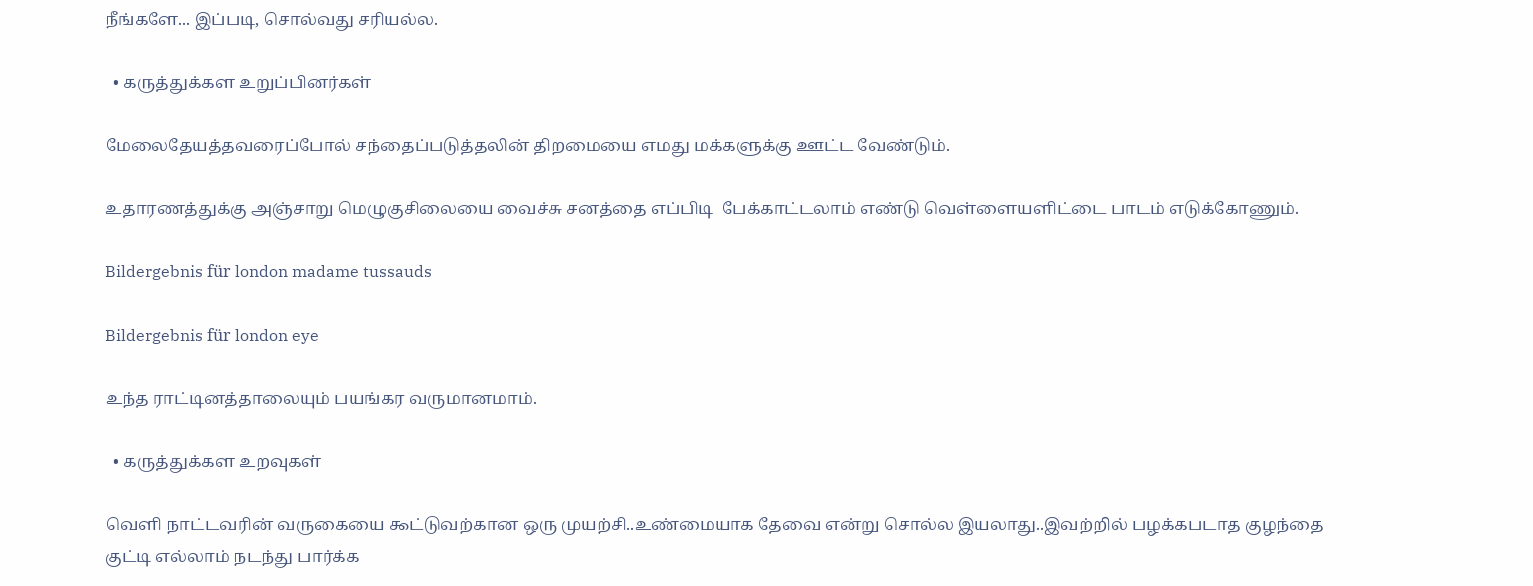நீங்களே... இப்படி, சொல்வது சரியல்ல.

  • கருத்துக்கள உறுப்பினர்கள்

மேலைதேயத்தவரைப்போல் சந்தைப்படுத்தலின் திறமையை எமது மக்களுக்கு ஊட்ட வேண்டும்.

உதாரணத்துக்கு அஞ்சாறு மெழுகுசிலையை வைச்சு சனத்தை எப்பிடி  பேக்காட்டலாம் எண்டு வெள்ளையளிட்டை பாடம் எடுக்கோணும்.

Bildergebnis für london madame tussauds

Bildergebnis für london eye

உந்த ராட்டினத்தாலையும் பயங்கர வருமானமாம்.

  • கருத்துக்கள உறவுகள்

வெளி நாட்டவரின் வருகையை ௯ட்டுவற்கான ஒரு முயற்சி..உண்மையாக தேவை என்று சொல்ல இயலாது..இவற்றில் பழக்கபடாத குழந்தை குட்டி எல்லாம் நடந்து பார்க்க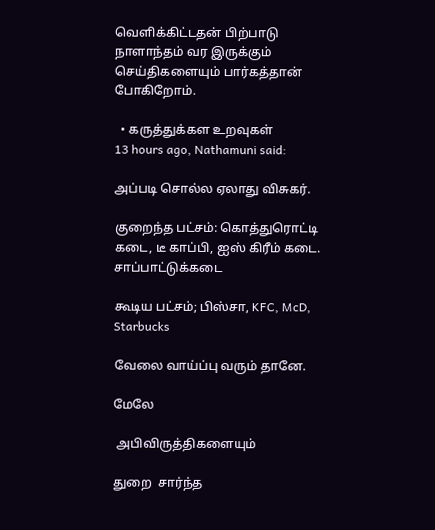வெளிக்கிட்டதன் பிற்பாடு நாளாந்தம் வர இருக்கும் செய்திகளையும் பார்கத்தான் போகிறோம்.

  • கருத்துக்கள உறவுகள்
13 hours ago, Nathamuni said:

அப்படி சொல்ல ஏலாது விசுகர்.

குறைந்த பட்சம்: கொத்துரொட்டி கடை, டீ காப்பி, ஐஸ் கிரீம் கடை. சாப்பாட்டுக்கடை

கூடிய பட்சம்; பிஸ்சா, KFC, McD, Starbucks

வேலை வாய்ப்பு வரும் தானே.

மேலே

 அபிவிருத்திகளையும்

துறை  சார்ந்த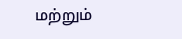மற்றும்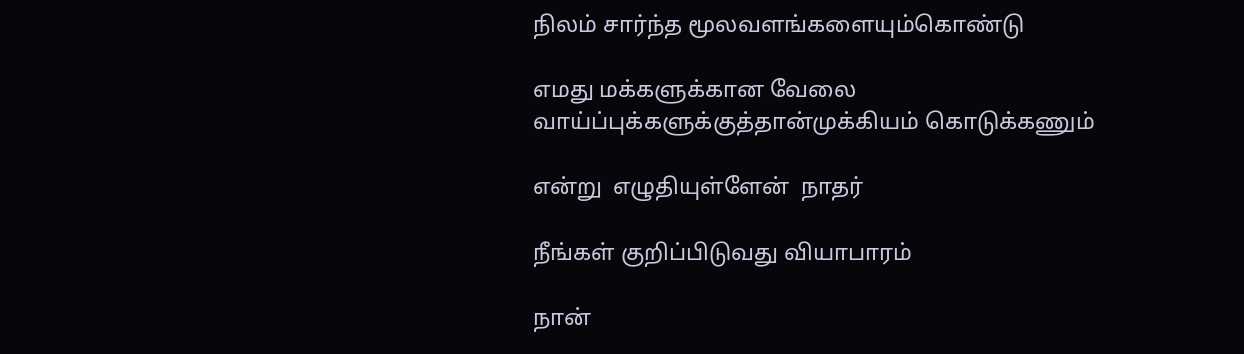நிலம் சார்ந்த மூலவளங்களையும்கொண்டு

எமது மக்களுக்கான வேலை வாய்ப்புக்களுக்குத்தான்முக்கியம் கொடுக்கணும்

என்று  எழுதியுள்ளேன்  நாதர்

நீங்கள் குறிப்பிடுவது வியாபாரம்

நான்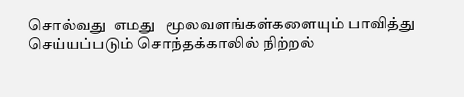சொல்வது  எமது   மூலவளங்கள்களையும் பாவித்து  செய்யப்படும் சொந்தக்காலில் நிற்றல்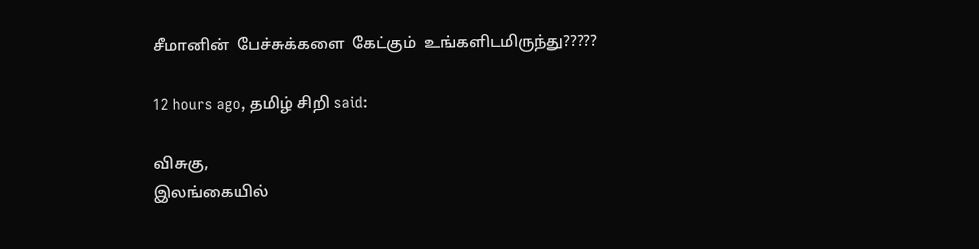சீமானின்  பேச்சுக்களை  கேட்கும்  உங்களிடமிருந்து?????

12 hours ago, தமிழ் சிறி said:

விசுகு,
இலங்கையில்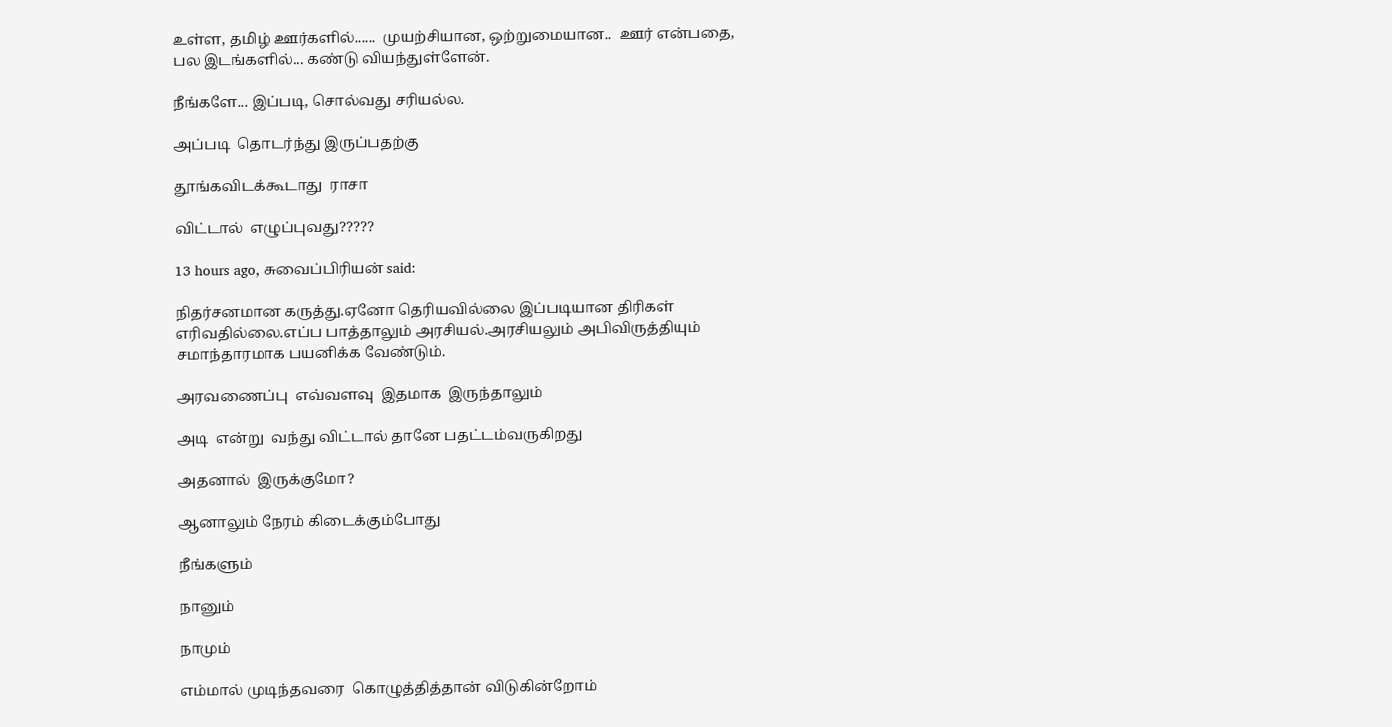உள்ள, தமிழ் ஊர்களில்......  முயற்சியான, ஒற்றுமையான..  ஊர் என்பதை,
பல இடங்களில்... கண்டு வியந்துள்ளேன்.

நீங்களே... இப்படி, சொல்வது சரியல்ல.

அப்படி  தொடர்ந்து இருப்பதற்கு

தூங்கவிடக்கூடாது  ராசா

விட்டால்  எழுப்புவது?????

13 hours ago, சுவைப்பிரியன் said:

நிதர்சனமான கருத்து.ஏனோ தெரியவில்லை இப்படியான திரிகள் எரிவதில்லை.எப்ப பாத்தாலும் அரசியல்.அரசியலும் அபிவிருத்தியும் சமாந்தாரமாக பயனிக்க வேண்டும்.

அரவணைப்பு  எவ்வளவு  இதமாக  இருந்தாலும்

அடி  என்று  வந்து விட்டால் தானே பதட்டம்வருகிறது

அதனால்  இருக்குமோ?

ஆனாலும் நேரம் கிடைக்கும்போது

நீங்களும்

நானும்

நாமும்

எம்மால் முடிந்தவரை  கொழுத்தித்தான் விடுகின்றோம்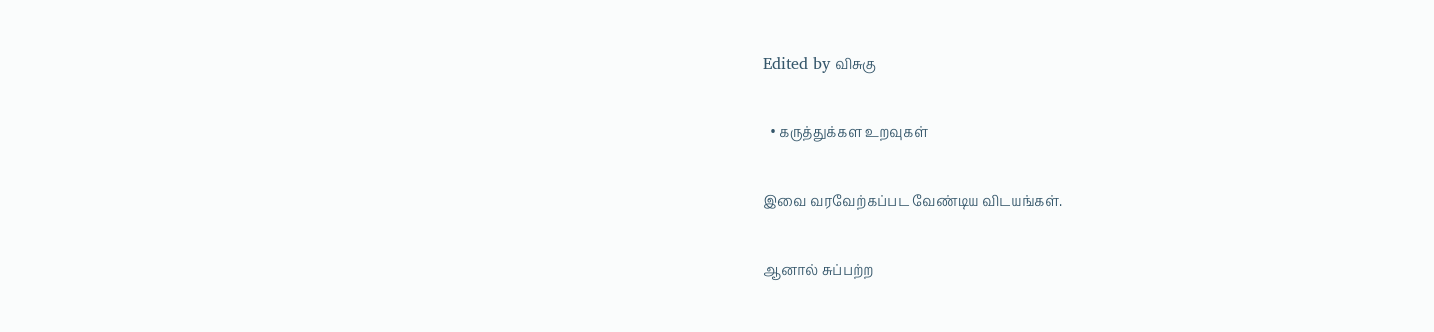Edited by விசுகு

  • கருத்துக்கள உறவுகள்

இவை வரவேற்கப்பட வேண்டிய விடயங்கள்.

ஆனால் சுப்பற்ற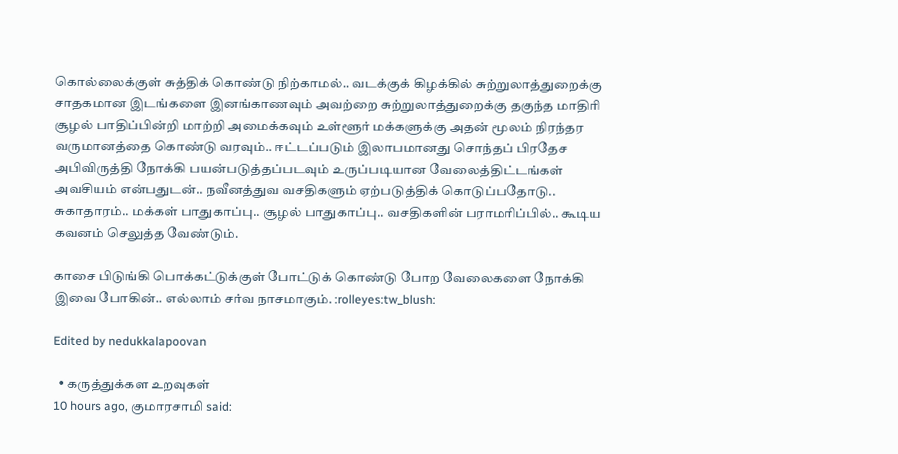கொல்லைக்குள் சுத்திக் கொண்டு நிற்காமல்.. வடக்குக் கிழக்கில் சுற்றுலாத்துறைக்கு சாதகமான இடங்களை இனங்காணவும் அவற்றை சுற்றுலாத்துறைக்கு தகுந்த மாதிரி சூழல் பாதிப்பின்றி மாற்றி அமைக்கவும் உள்ளூர் மக்களுக்கு அதன் மூலம் நிரந்தர வருமானத்தை கொண்டு வரவும்.. ஈட்டப்படும் இலாபமானது சொந்தப் பிரதேச அபிவிருத்தி நோக்கி பயன்படுத்தப்படவும் உருப்படியான வேலைத்திட்டங்கள் அவசியம் என்பதுடன்.. நவீனத்துவ வசதிகளும் ஏற்படுத்திக் கொடுப்பதோடு.. சுகாதாரம்.. மக்கள் பாதுகாப்பு.. சூழல் பாதுகாப்பு.. வசதிகளின் பராமரிப்பில்.. கூடிய கவனம் செலுத்த வேண்டும்.

காசை பிடுங்கி பொக்கட்டுக்குள் போட்டுக் கொண்டு போற வேலைகளை நோக்கி இவை போகின்.. எல்லாம் சர்வ நாசமாகும். :rolleyes:tw_blush:

Edited by nedukkalapoovan

  • கருத்துக்கள உறவுகள்
10 hours ago, குமாரசாமி said: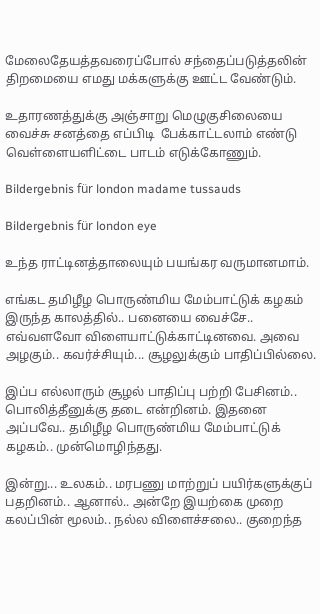மேலைதேயத்தவரைப்போல் சந்தைப்படுத்தலின் திறமையை எமது மக்களுக்கு ஊட்ட வேண்டும்.

உதாரணத்துக்கு அஞ்சாறு மெழுகுசிலையை வைச்சு சனத்தை எப்பிடி  பேக்காட்டலாம் எண்டு வெள்ளையளிட்டை பாடம் எடுக்கோணும்.

Bildergebnis für london madame tussauds

Bildergebnis für london eye

உந்த ராட்டினத்தாலையும் பயங்கர வருமானமாம்.

எங்கட தமிழீழ பொருண்மிய மேம்பாட்டுக் கழகம் இருந்த காலத்தில்.. பனையை வைச்சே.. எவ்வளவோ விளையாட்டுக்காட்டினவை. அவை அழகும்.. கவர்ச்சியும்... சூழலுக்கும் பாதிப்பில்லை.

இப்ப எல்லாரும் சூழல் பாதிப்பு பற்றி பேசினம்.. பொலித்தீனுக்கு தடை என்றினம். இதனை அப்பவே.. தமிழீழ பொருண்மிய மேம்பாட்டுக் கழகம்.. முன்மொழிந்தது.

இன்று... உலகம்.. மரபணு மாற்றுப் பயிர்களுக்குப் பதறினம்.. ஆனால்.. அன்றே இயற்கை முறை கலப்பின் மூலம்.. நல்ல விளைச்சலை.. குறைந்த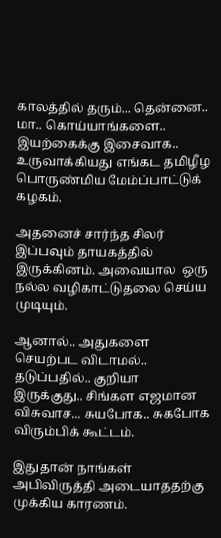காலத்தில் தரும்... தென்னை.. மா.. கொய்யாங்களை.. இயற்கைக்கு இசைவாக.. உருவாக்கியது எங்கட தமிழீழ பொருண்மிய மேம்ப்பாட்டுக் கழகம்.

அதனைச் சார்ந்த சிலர் இப்பவும் தாயகத்தில் இருக்கினம். அவையால  ஒரு நல்ல வழிகாட்டுதலை செய்ய முடியும்.

ஆனால்.. அதுகளை செயற்பட விடாமல்.. தடுப்பதில்.. குறியா இருக்குது.. சிங்கள எஜமான விசுவாச... சுயபோக.. சுகபோக விரும்பிக் கூட்டம்.

இதுதான் நாங்கள் அபிவிருத்தி அடையாததற்கு முக்கிய காரணம்.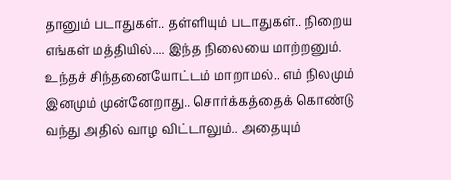தானும் படாதுகள்.. தள்ளியும் படாதுகள்.. நிறைய எங்கள் மத்தியில்.... இந்த நிலையை மாற்றனும். உந்தச் சிந்தனையோட்டம் மாறாமல்.. எம் நிலமும் இனமும் முன்னேறாது.. சொர்க்கத்தைக் கொண்டு வந்து அதில் வாழ விட்டாலும்.. அதையும்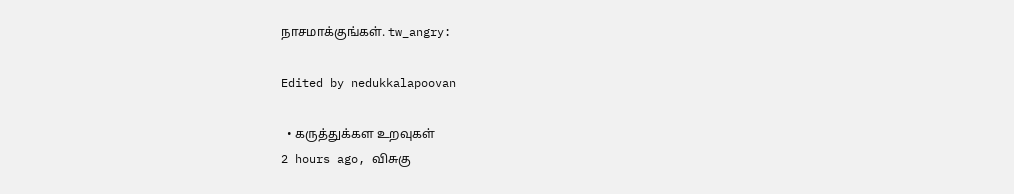நாசமாக்குங்கள். tw_angry:

Edited by nedukkalapoovan

  • கருத்துக்கள உறவுகள்
2 hours ago, விசுகு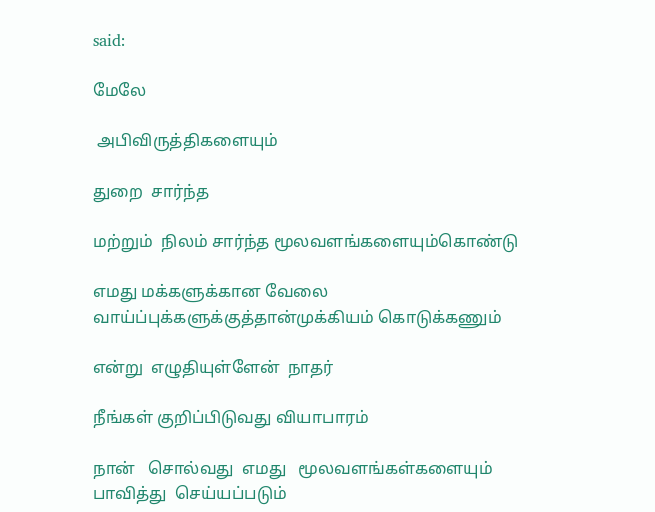said:

மேலே

 அபிவிருத்திகளையும்

துறை  சார்ந்த

மற்றும்  நிலம் சார்ந்த மூலவளங்களையும்கொண்டு

எமது மக்களுக்கான வேலை வாய்ப்புக்களுக்குத்தான்முக்கியம் கொடுக்கணும்

என்று  எழுதியுள்ளேன்  நாதர்

நீங்கள் குறிப்பிடுவது வியாபாரம்

நான்   சொல்வது  எமது   மூலவளங்கள்களையும் பாவித்து  செய்யப்படும்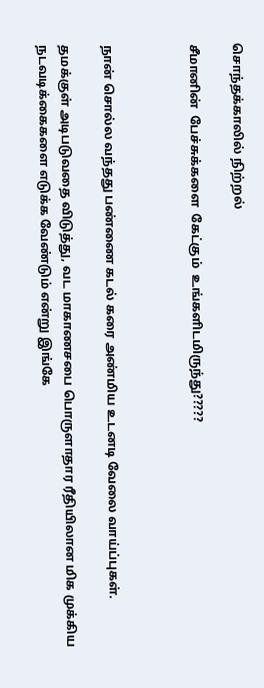சொந்தக்காலில் நிற்றல்

சீமானின்  பேச்சுக்களை  கேட்கும்  உங்களிடமிருந்து?????



நான் சொல்ல வந்தது பண்ணை கடல் கரை அண்மிய உடனடி வேலை வாய்ப்புகள்.

தமக்குள் அடிபடுவதை விடுத்து, வட மாகாணசபை பொருளாதார ரீதியிலான மிக முக்கிய நடவடிக்கைகளை எடுக்க வேண்டும் என்று இங்கே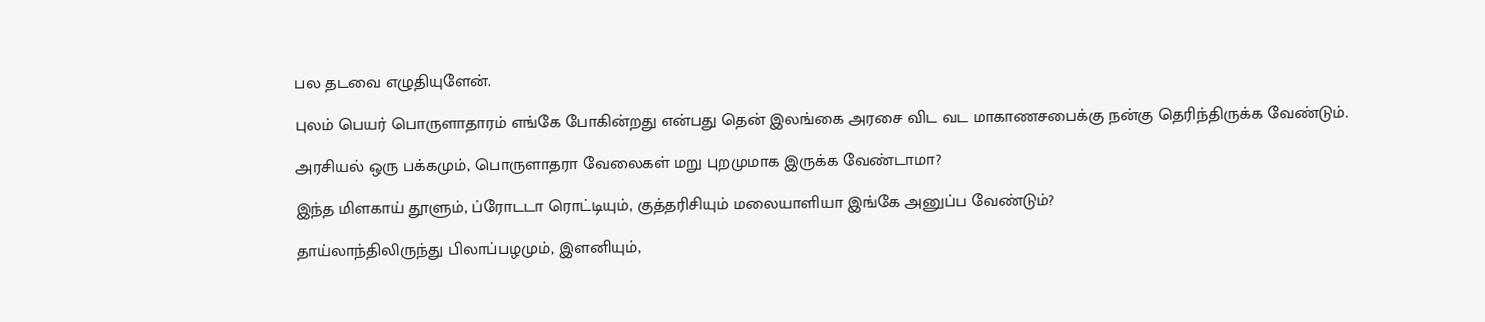பல தடவை எழுதியுளேன்.

புலம் பெயர் பொருளாதாரம் எங்கே போகின்றது என்பது தென் இலங்கை அரசை விட வட மாகாணசபைக்கு நன்கு தெரிந்திருக்க வேண்டும்.

அரசியல் ஒரு பக்கமும், பொருளாதரா வேலைகள் மறு புறமுமாக இருக்க வேண்டாமா?

இந்த மிளகாய் தூளும், ப்ரோடடா ரொட்டியும், குத்தரிசியும் மலையாளியா இங்கே அனுப்ப வேண்டும்?

தாய்லாந்திலிருந்து பிலாப்பழமும், இளனியும்,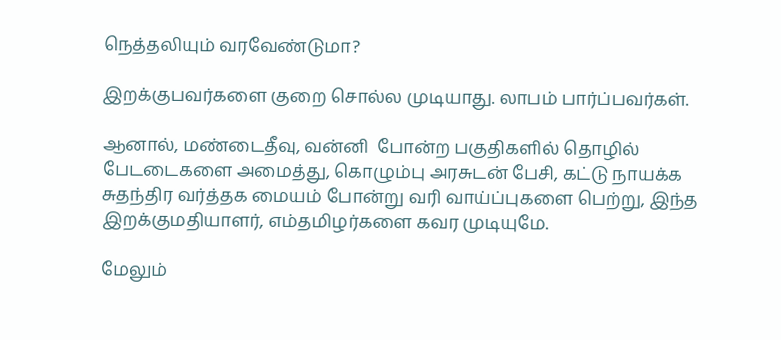நெத்தலியும் வரவேண்டுமா?

இறக்குபவர்களை குறை சொல்ல முடியாது. லாபம் பார்ப்பவர்கள்.

ஆனால், மண்டைதீவு, வன்னி  போன்ற பகுதிகளில் தொழில் பேடடைகளை அமைத்து, கொழும்பு அரசுடன் பேசி, கட்டு நாயக்க சுதந்திர வர்த்தக மையம் போன்று வரி வாய்ப்புகளை பெற்று, இந்த இறக்குமதியாளர், எம்தமிழர்களை கவர முடியுமே.

மேலும்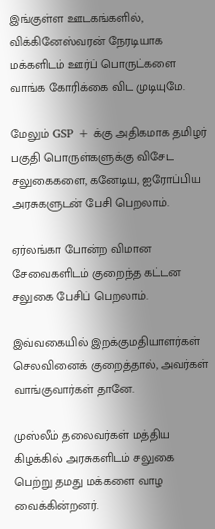இங்குள்ள ஊடகங்களில், விக்கினேஸ்வரன் நேரடியாக மக்களிடம் ஊர்ப் பொருட்களை வாங்க கோரிக்கை விட முடியுமே.

மேலும் GSP + க்கு அதிகமாக தமிழர் பகுதி பொருள்களுக்கு விசேட சலுகைகளை, கனேடிய, ஐரோப்பிய அரசுகளுடன் பேசி பெறலாம்.

ஏர்லங்கா போன்ற விமான சேவைகளிடம் குறைந்த கட்டன சலுகை பேசிப் பெறலாம்.

இவ்வகையில் இறக்குமதியாளர்கள் செலவினைக் குறைத்தால், அவர்கள் வாங்குவார்கள் தானே.

முஸ்லீம் தலைவர்கள் மத்திய கிழக்கில் அரசுகளிடம் சலுகை பெற்று தமது மக்களை வாழ வைக்கின்றனர்.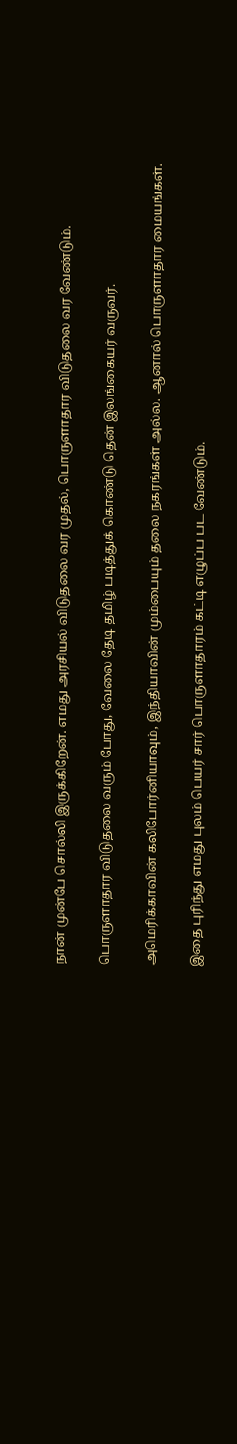நான் முன்பே சொல்லி இருக்கிறேன். எமது அரசியல் விடுதலை வர முதல், பொருளாதார விடுதலை வர வேண்டும்.

பொருளாதார விடுதலை வரும் போது, வேலை தேடி தமிழ் படித்துக் கொண்டு தென் இலங்கையர் வருவர்.

அமெரிக்காவின் கலிபோர்னியாவும், இந்தியாவின் மும்பையும் தலை நகரங்கள் அல்ல. ஆனால் பொருளாதார மையங்கள்.

இதை புரிந்து எமது புலம் பெயர் சார் பொருளாதாரம் கட்டி எழுப்ப பட வேண்டும்.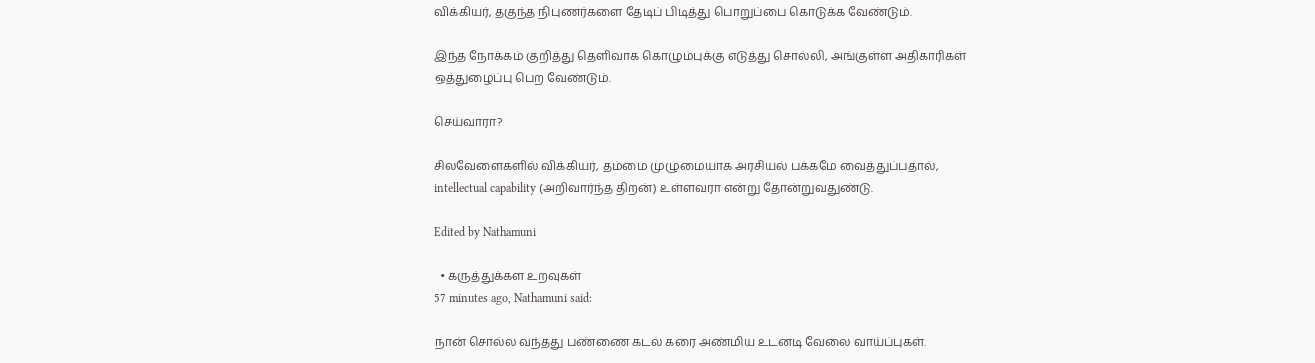விக்கியர், தகுந்த நிபுணர்களை தேடிப் பிடித்து பொறுப்பை கொடுக்க வேண்டும்.

இந்த நோக்கம் குறித்து தெளிவாக கொழும்புக்கு எடுத்து சொல்லி, அங்குள்ள அதிகாரிகள் ஒத்துழைப்பு பெற வேண்டும்.

செய்வாரா?

சிலவேளைகளில் விக்கியர், தம்மை முழுமையாக அரசியல் பக்கமே வைத்துப்பதால், intellectual capability (அறிவார்ந்த திறன்) உள்ளவரா என்று தோன்றுவதுண்டு.

Edited by Nathamuni

  • கருத்துக்கள உறவுகள்
57 minutes ago, Nathamuni said:

நான் சொல்ல வந்தது பண்ணை கடல் கரை அண்மிய உடனடி வேலை வாய்ப்புகள்.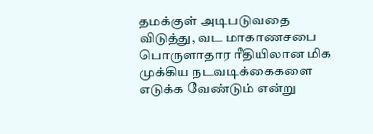தமக்குள் அடிபடுவதை விடுத்து, வட மாகாணசபை பொருளாதார ரீதியிலான மிக முக்கிய நடவடிக்கைகளை எடுக்க வேண்டும் என்று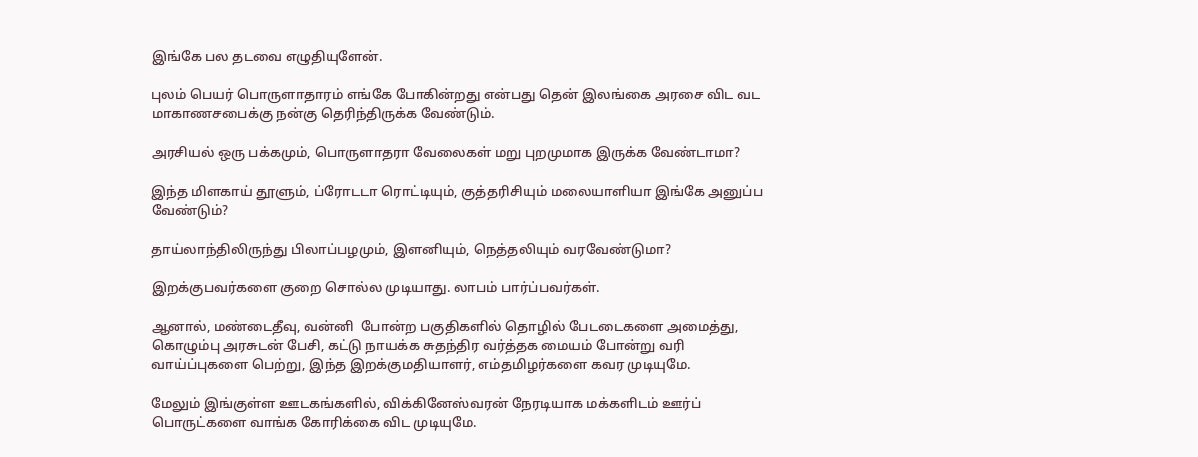இங்கே பல தடவை எழுதியுளேன்.

புலம் பெயர் பொருளாதாரம் எங்கே போகின்றது என்பது தென் இலங்கை அரசை விட வட மாகாணசபைக்கு நன்கு தெரிந்திருக்க வேண்டும்.

அரசியல் ஒரு பக்கமும், பொருளாதரா வேலைகள் மறு புறமுமாக இருக்க வேண்டாமா?

இந்த மிளகாய் தூளும், ப்ரோடடா ரொட்டியும், குத்தரிசியும் மலையாளியா இங்கே அனுப்ப வேண்டும்?

தாய்லாந்திலிருந்து பிலாப்பழமும், இளனியும், நெத்தலியும் வரவேண்டுமா?

இறக்குபவர்களை குறை சொல்ல முடியாது. லாபம் பார்ப்பவர்கள்.

ஆனால், மண்டைதீவு, வன்னி  போன்ற பகுதிகளில் தொழில் பேடடைகளை அமைத்து, கொழும்பு அரசுடன் பேசி, கட்டு நாயக்க சுதந்திர வர்த்தக மையம் போன்று வரி வாய்ப்புகளை பெற்று, இந்த இறக்குமதியாளர், எம்தமிழர்களை கவர முடியுமே.

மேலும் இங்குள்ள ஊடகங்களில், விக்கினேஸ்வரன் நேரடியாக மக்களிடம் ஊர்ப் பொருட்களை வாங்க கோரிக்கை விட முடியுமே.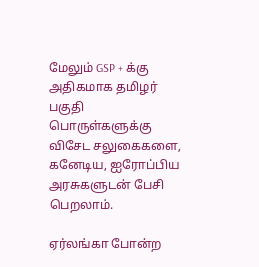மேலும் GSP + க்கு அதிகமாக தமிழர் பகுதி பொருள்களுக்கு விசேட சலுகைகளை, கனேடிய, ஐரோப்பிய அரசுகளுடன் பேசி பெறலாம்.

ஏர்லங்கா போன்ற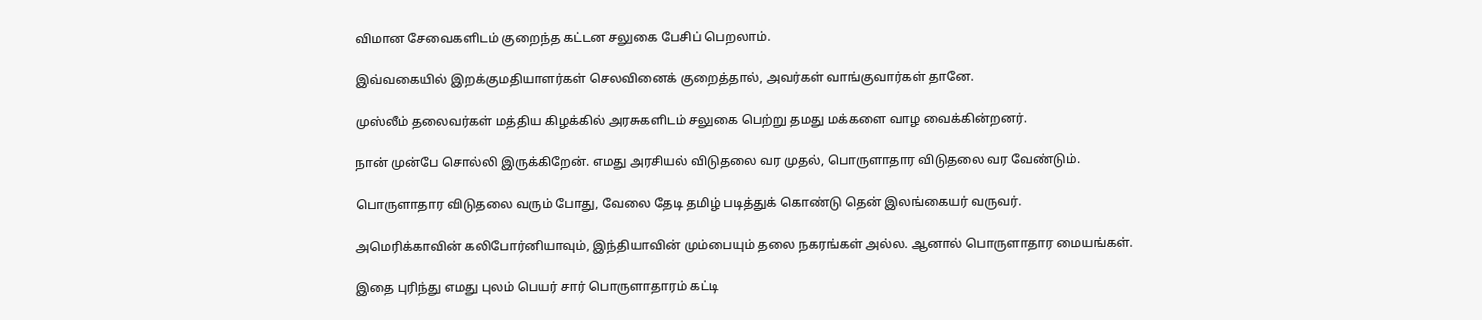விமான சேவைகளிடம் குறைந்த கட்டன சலுகை பேசிப் பெறலாம்.

இவ்வகையில் இறக்குமதியாளர்கள் செலவினைக் குறைத்தால், அவர்கள் வாங்குவார்கள் தானே.

முஸ்லீம் தலைவர்கள் மத்திய கிழக்கில் அரசுகளிடம் சலுகை பெற்று தமது மக்களை வாழ வைக்கின்றனர்.

நான் முன்பே சொல்லி இருக்கிறேன். எமது அரசியல் விடுதலை வர முதல், பொருளாதார விடுதலை வர வேண்டும்.

பொருளாதார விடுதலை வரும் போது, வேலை தேடி தமிழ் படித்துக் கொண்டு தென் இலங்கையர் வருவர்.

அமெரிக்காவின் கலிபோர்னியாவும், இந்தியாவின் மும்பையும் தலை நகரங்கள் அல்ல. ஆனால் பொருளாதார மையங்கள்.

இதை புரிந்து எமது புலம் பெயர் சார் பொருளாதாரம் கட்டி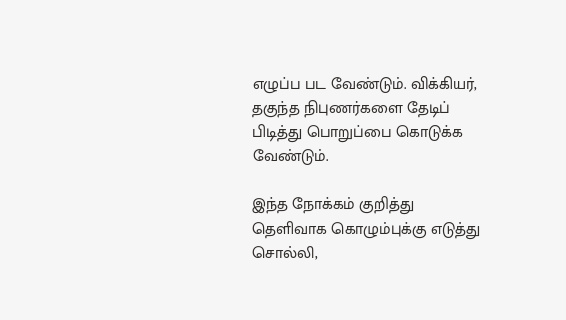எழுப்ப பட வேண்டும். விக்கியர், தகுந்த நிபுணர்களை தேடிப் பிடித்து பொறுப்பை கொடுக்க வேண்டும்.

இந்த நோக்கம் குறித்து தெளிவாக கொழும்புக்கு எடுத்து சொல்லி,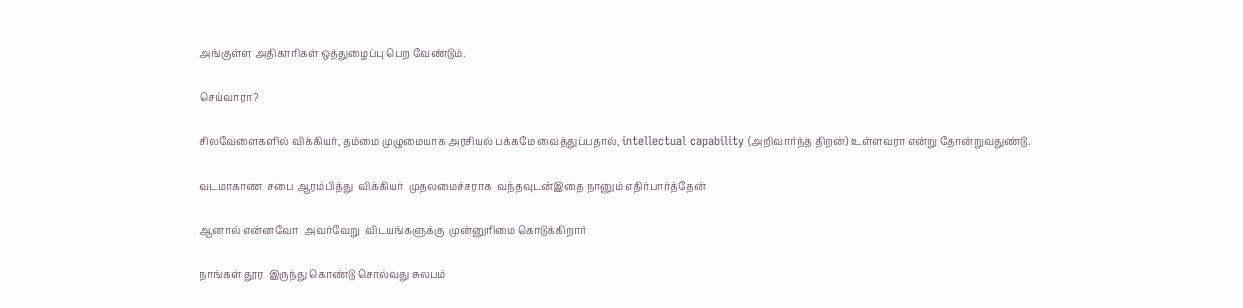அங்குள்ள அதிகாரிகள் ஒத்துழைப்பு பெற வேண்டும்.

செய்வாரா?

சிலவேளைகளில் விக்கியர், தம்மை முழுமையாக அரசியல் பக்கமே வைத்துப்பதால், intellectual capability (அறிவார்ந்த திறன்) உள்ளவரா என்று தோன்றுவதுண்டு.

வடமாகாண  சபை ஆரம்பித்து  விக்கியர்  முதலமைச்சராக  வந்தவுடன்இதை நானும் எதிர்பார்த்தேன்

ஆனால் என்னவோ  அவர்வேறு  விடயங்களுக்கு  முன்னுரிமை கொடுக்கிறார்

நாங்கள் தூர  இருந்து கொண்டு சொல்வது சுலபம்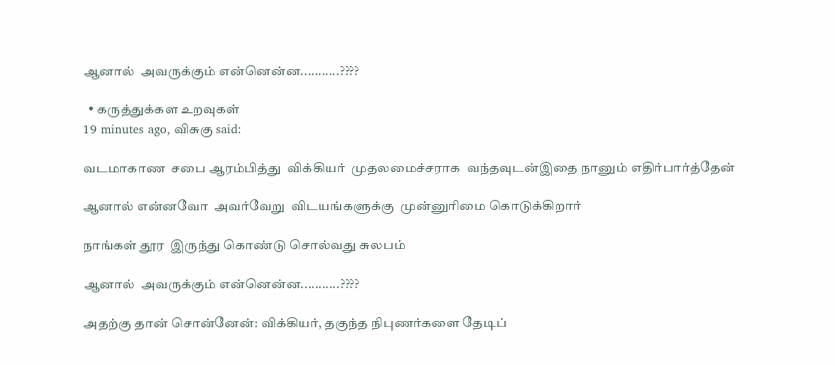ஆனால்  அவருக்கும் என்னென்ன...........????

  • கருத்துக்கள உறவுகள்
19 minutes ago, விசுகு said:

வடமாகாண  சபை ஆரம்பித்து  விக்கியர்  முதலமைச்சராக  வந்தவுடன்இதை நானும் எதிர்பார்த்தேன்

ஆனால் என்னவோ  அவர்வேறு  விடயங்களுக்கு  முன்னுரிமை கொடுக்கிறார்

நாங்கள் தூர  இருந்து கொண்டு சொல்வது சுலபம்

ஆனால்  அவருக்கும் என்னென்ன...........????

அதற்கு தான் சொன்னேன்: விக்கியர், தகுந்த நிபுணர்களை தேடிப்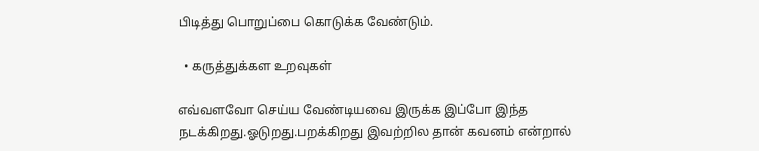பிடித்து பொறுப்பை கொடுக்க வேண்டும்.

  • கருத்துக்கள உறவுகள்

எவ்வளவோ செய்ய வேண்டியவை இருக்க இப்போ இந்த நடக்கிறது.ஓடுறது.பறக்கிறது இவற்றில தான் கவனம் என்றால்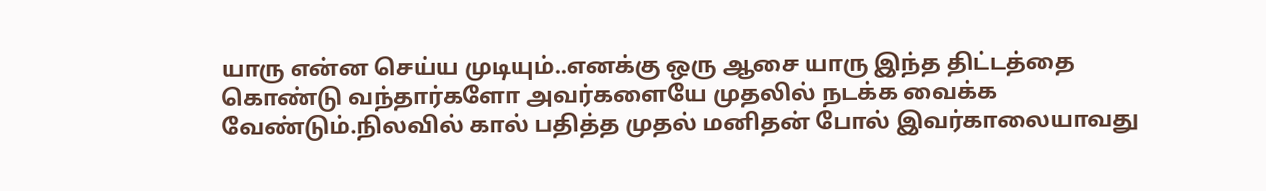யாரு என்ன செய்ய முடியும்..எனக்கு ஒரு ஆசை யாரு இந்த திட்டத்தை கொண்டு வந்தார்களோ அவர்களையே முதலில் நடக்க வைக்க வேண்டும்.நிலவில் கால் பதித்த முதல் மனிதன் போல் இவர்காலையாவது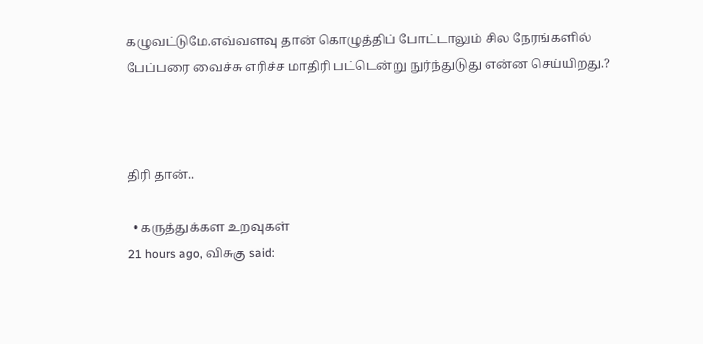கழுவட்டுமே.எவ்வளவு தான் கொழுத்திப் போட்டாலும் சில நேரங்களில் பேப்பரை வைச்சு எரிச்ச மாதிரி பட்டென்று நுர்ந்துடுது என்ன செய்யிறது.?



திரி தான்..

  • கருத்துக்கள உறவுகள்
21 hours ago, விசுகு said: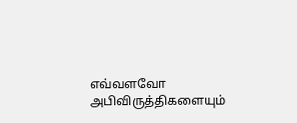எவ்வளவோ  அபிவிருத்திகளையும்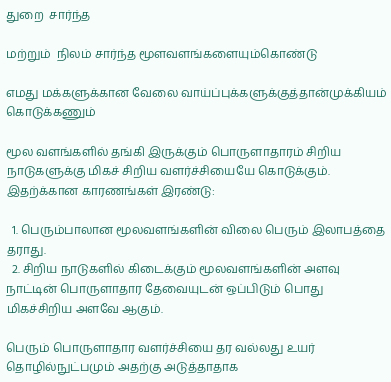துறை  சார்ந்த

மற்றும்  நிலம் சார்ந்த மூளவளங்களையும்கொண்டு

எமது மக்களுக்கான வேலை வாய்ப்புக்களுக்குத்தான்முக்கியம் கொடுக்கணும்

மூல வளங்களில் தங்கி இருக்கும் பொருளாதாரம் சிறிய நாடுகளுக்கு மிகச் சிறிய வளர்ச்சியையே கொடுக்கும். இதற்க்கான காரணங்கள் இரண்டு:

  1. பெரும்பாலான மூலவளங்களின் விலை பெரும் இலாபத்தை தராது.
  2. சிறிய நாடுகளில் கிடைக்கும் மூலவளங்களின் அளவு நாட்டின் பொருளாதார தேவையுடன் ஒப்பிடும் பொது மிகச்சிறிய அளவே ஆகும்.

பெரும் பொருளாதார வளர்ச்சியை தர வல்லது உயர் தொழில்நுட்பமும் அதற்கு அடுத்தாதாக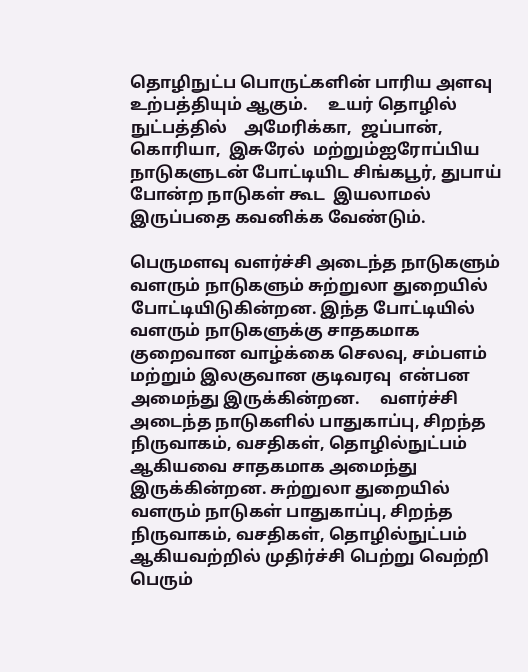தொழிநுட்ப பொருட்களின் பாரிய அளவு உற்பத்தியும் ஆகும்.     உயர் தொழில்  நுட்பத்தில்    அமேரிக்கா,  ஜப்பான்,  கொரியா,  இசுரேல்  மற்றும்ஐரோப்பிய நாடுகளுடன் போட்டியிட சிங்கபூர், துபாய்  போன்ற நாடுகள் கூட  இயலாமல் இருப்பதை கவனிக்க வேண்டும்.

பெருமளவு வளர்ச்சி அடைந்த நாடுகளும்  வளரும் நாடுகளும் சுற்றுலா துறையில் போட்டியிடுகின்றன. இந்த போட்டியில் வளரும் நாடுகளுக்கு சாதகமாக குறைவான வாழ்க்கை செலவு, சம்பளம் மற்றும் இலகுவான குடிவரவு  என்பன அமைந்து இருக்கின்றன.     வளர்ச்சி அடைந்த நாடுகளில் பாதுகாப்பு, சிறந்த நிருவாகம், வசதிகள், தொழில்நுட்பம் ஆகியவை சாதகமாக அமைந்து இருக்கின்றன. சுற்றுலா துறையில் வளரும் நாடுகள் பாதுகாப்பு, சிறந்த நிருவாகம், வசதிகள், தொழில்நுட்பம் ஆகியவற்றில் முதிர்ச்சி பெற்று வெற்றி பெரும்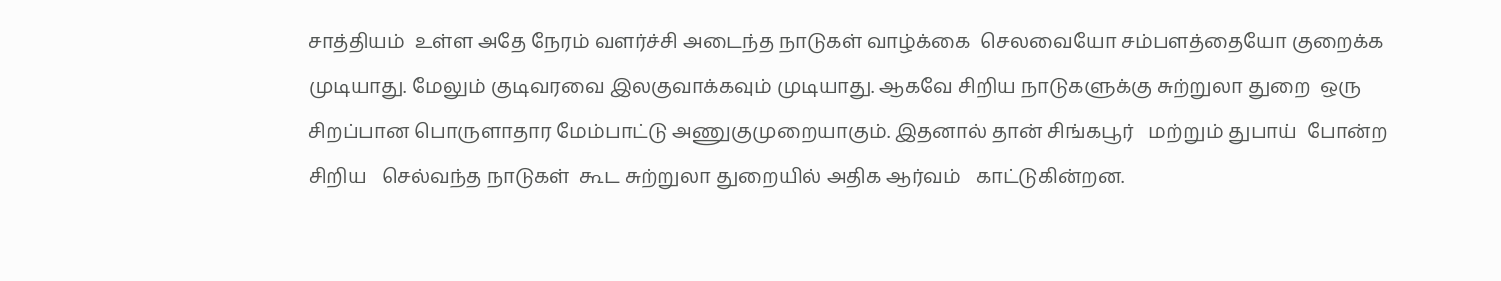சாத்தியம்  உள்ள அதே நேரம் வளர்ச்சி அடைந்த நாடுகள் வாழ்க்கை  செலவையோ சம்பளத்தையோ குறைக்க முடியாது. மேலும் குடிவரவை இலகுவாக்கவும் முடியாது. ஆகவே சிறிய நாடுகளுக்கு சுற்றுலா துறை  ஒரு சிறப்பான பொருளாதார மேம்பாட்டு அணுகுமுறையாகும். இதனால் தான் சிங்கபூர்   மற்றும் துபாய்  போன்ற    சிறிய   செல்வந்த நாடுகள்  கூட சுற்றுலா துறையில் அதிக ஆர்வம்   காட்டுகின்றன.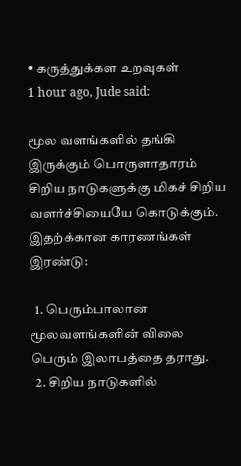• கருத்துக்கள உறவுகள்
1 hour ago, Jude said:

மூல வளங்களில் தங்கி இருக்கும் பொருளாதாரம் சிறிய நாடுகளுக்கு மிகச் சிறிய வளர்ச்சியையே கொடுக்கும். இதற்க்கான காரணங்கள் இரண்டு:

  1. பெரும்பாலான மூலவளங்களின் விலை பெரும் இலாபத்தை தராது.
  2. சிறிய நாடுகளில்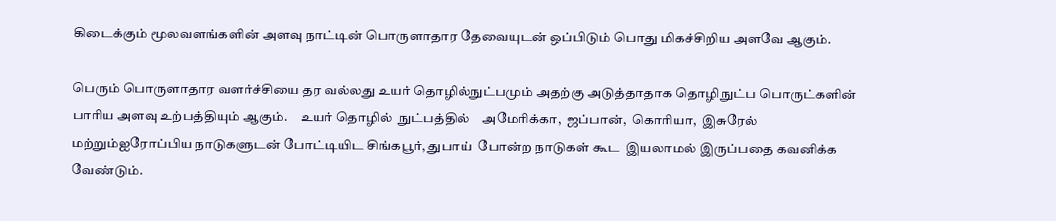கிடைக்கும் மூலவளங்களின் அளவு நாட்டின் பொருளாதார தேவையுடன் ஒப்பிடும் பொது மிகச்சிறிய அளவே ஆகும்.

பெரும் பொருளாதார வளர்ச்சியை தர வல்லது உயர் தொழில்நுட்பமும் அதற்கு அடுத்தாதாக தொழிநுட்ப பொருட்களின் பாரிய அளவு உற்பத்தியும் ஆகும்.     உயர் தொழில்  நுட்பத்தில்    அமேரிக்கா,  ஜப்பான்,  கொரியா,  இசுரேல்  மற்றும்ஐரோப்பிய நாடுகளுடன் போட்டியிட சிங்கபூர், துபாய்  போன்ற நாடுகள் கூட  இயலாமல் இருப்பதை கவனிக்க வேண்டும்.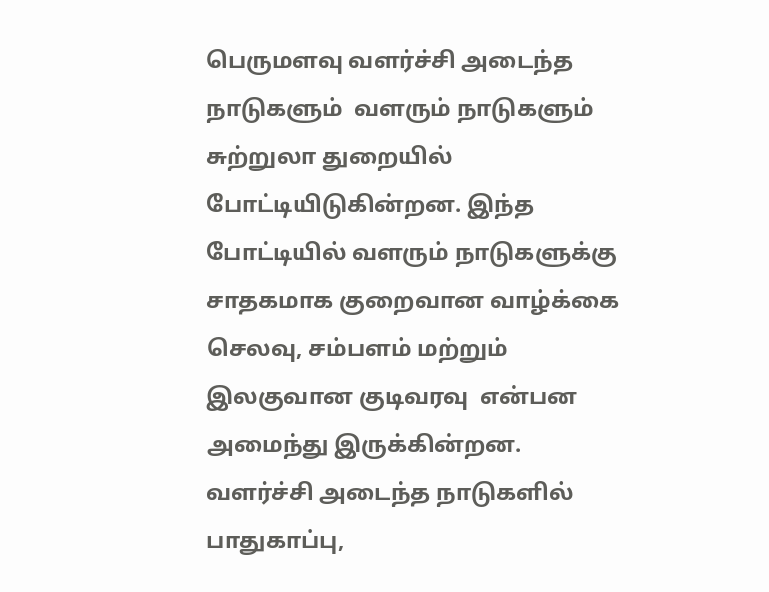பெருமளவு வளர்ச்சி அடைந்த நாடுகளும்  வளரும் நாடுகளும் சுற்றுலா துறையில் போட்டியிடுகின்றன. இந்த போட்டியில் வளரும் நாடுகளுக்கு சாதகமாக குறைவான வாழ்க்கை செலவு, சம்பளம் மற்றும் இலகுவான குடிவரவு  என்பன அமைந்து இருக்கின்றன.     வளர்ச்சி அடைந்த நாடுகளில் பாதுகாப்பு,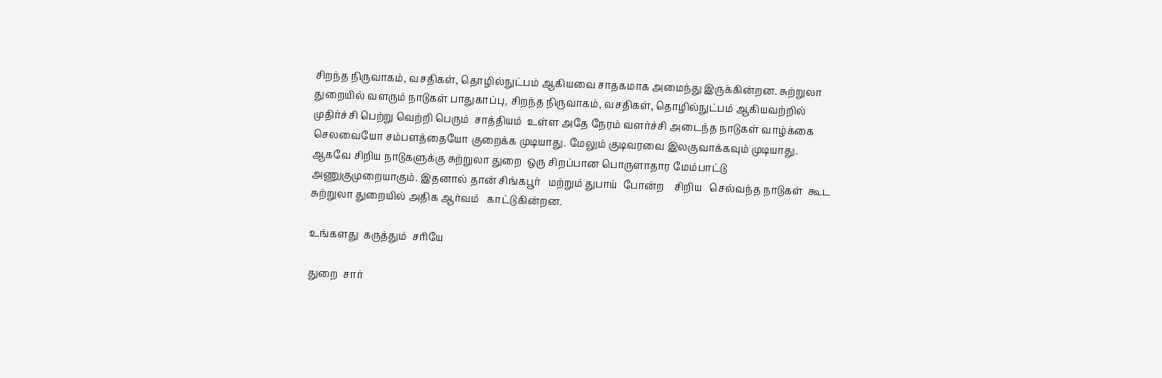சிறந்த நிருவாகம், வசதிகள், தொழில்நுட்பம் ஆகியவை சாதகமாக அமைந்து இருக்கின்றன. சுற்றுலா துறையில் வளரும் நாடுகள் பாதுகாப்பு, சிறந்த நிருவாகம், வசதிகள், தொழில்நுட்பம் ஆகியவற்றில் முதிர்ச்சி பெற்று வெற்றி பெரும்  சாத்தியம்  உள்ள அதே நேரம் வளர்ச்சி அடைந்த நாடுகள் வாழ்க்கை  செலவையோ சம்பளத்தையோ குறைக்க முடியாது. மேலும் குடிவரவை இலகுவாக்கவும் முடியாது. ஆகவே சிறிய நாடுகளுக்கு சுற்றுலா துறை  ஒரு சிறப்பான பொருளாதார மேம்பாட்டு அணுகுமுறையாகும். இதனால் தான் சிங்கபூர்   மற்றும் துபாய்  போன்ற    சிறிய   செல்வந்த நாடுகள்  கூட சுற்றுலா துறையில் அதிக ஆர்வம்   காட்டுகின்றன.

உங்களது  கருத்தும்  சரியே

துறை  சார்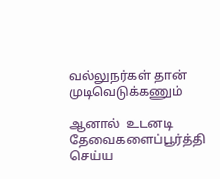வல்லுநர்கள் தான் முடிவெடுக்கணும்

ஆனால்  உடனடி தேவைகளைப்பூர்த்தி  செய்ய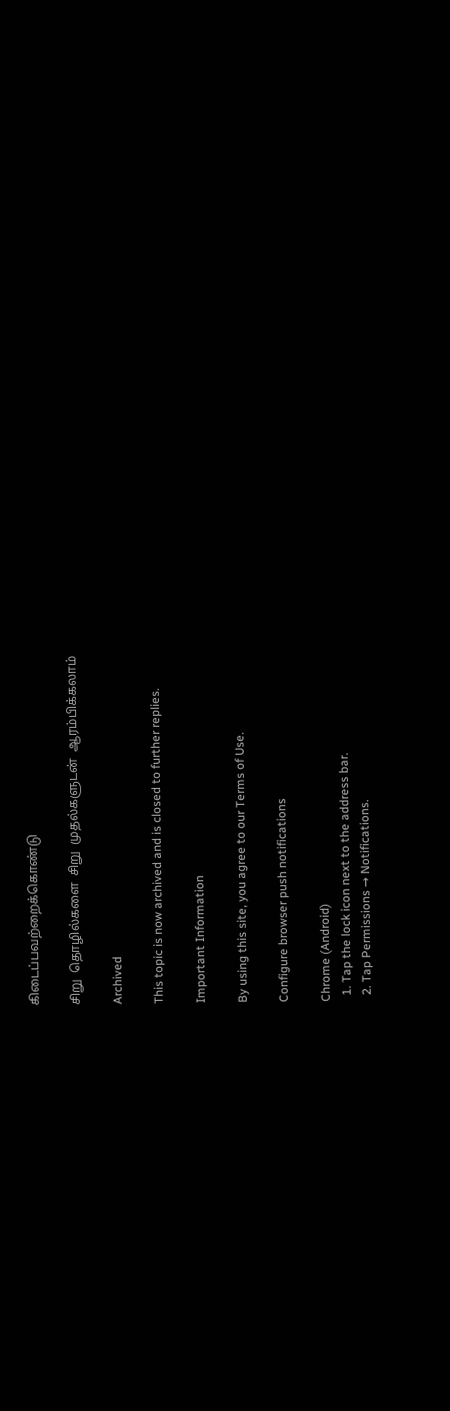கிடைப்பவற்றைக்கொண்டு

சிறு  தொழில்களை  சிறு  முதல்களுடன்  ஆரம்பிக்கலாம்

Archived

This topic is now archived and is closed to further replies.

Important Information

By using this site, you agree to our Terms of Use.

Configure browser push notifications

Chrome (Android)
  1. Tap the lock icon next to the address bar.
  2. Tap Permissions → Notifications.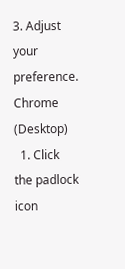3. Adjust your preference.
Chrome (Desktop)
  1. Click the padlock icon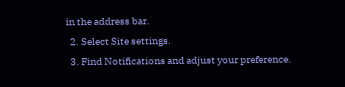in the address bar.
  2. Select Site settings.
  3. Find Notifications and adjust your preference.